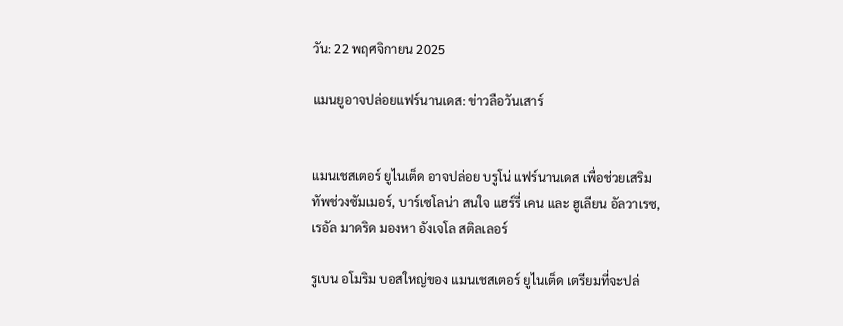วัน: 22 พฤศจิกายน 2025

แมนยูอาจปล่อยแฟร์นานเดส: ข่าวลือวันเสาร์


แมนเชสเตอร์ ยูไนเต็ด อาจปล่อย บรูโน่ แฟร์นานเดส เพื่อช่วยเสริมทัพช่วงซัมเมอร์, บาร์เซโลน่า สนใจ แฮร์รี่ เคน และ ฮูเลียน อัลวาเรซ, เรอัล มาดริด มองหา อังเจโล สติลเลอร์

รูเบน อโมริม บอสใหญ่ของ แมนเชสเตอร์ ยูไนเต็ด เตรียมที่จะปล่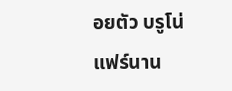อยตัว บรูโน่ แฟร์นาน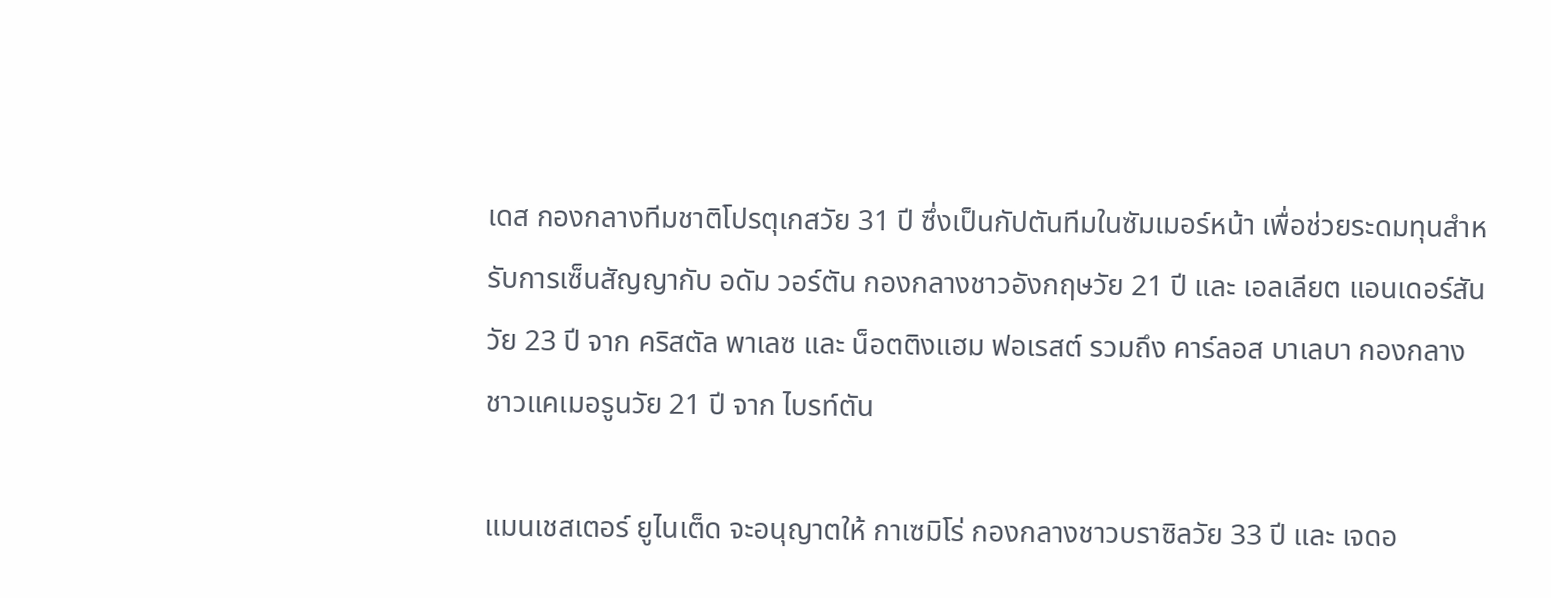เดส กองกลางทีมชาติโปรตุเกสวัย 31 ปี ซึ่งเป็นกัปตันทีมในซัมเมอร์หน้า เพื่อช่วยระดมทุนสำหรับการเซ็นสัญญากับ อดัม วอร์ตัน กองกลางชาวอังกฤษวัย 21 ปี และ เอลเลียต แอนเดอร์สัน วัย 23 ปี จาก คริสตัล พาเลซ และ น็อตติงแฮม ฟอเรสต์ รวมถึง คาร์ลอส บาเลบา กองกลางชาวแคเมอรูนวัย 21 ปี จาก ไบรท์ตัน

แมนเชสเตอร์ ยูไนเต็ด จะอนุญาตให้ กาเซมิโร่ กองกลางชาวบราซิลวัย 33 ปี และ เจดอ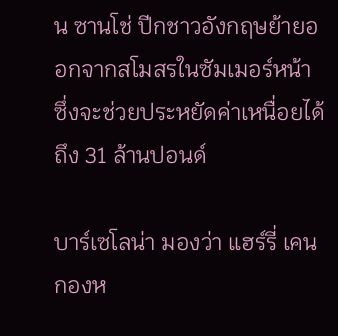น ซานโช่ ปีกชาวอังกฤษย้ายออกจากสโมสรในซัมเมอร์หน้า ซึ่งจะช่วยประหยัดค่าเหนื่อยได้ถึง 31 ล้านปอนด์

บาร์เซโลน่า มองว่า แฮร์รี่ เคน กองห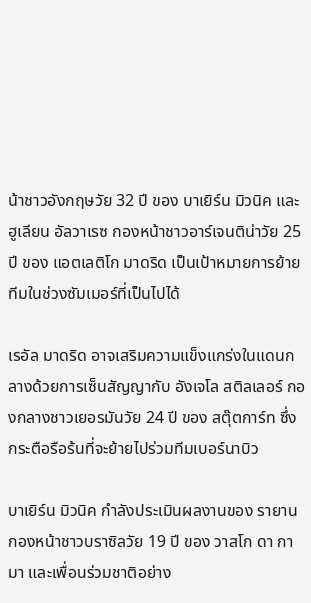น้าชาวอังกฤษวัย 32 ปี ของ บาเยิร์น มิวนิค และ ฮูเลียน อัลวาเรซ กองหน้าชาวอาร์เจนติน่าวัย 25 ปี ของ แอตเลติโก มาดริด เป็นเป้าหมายการย้ายทีมในช่วงซัมเมอร์ที่เป็นไปได้

เรอัล มาดริด อาจเสริมความแข็งแกร่งในแดนกลางด้วยการเซ็นสัญญากับ อังเจโล สติลเลอร์ กองกลางชาวเยอรมันวัย 24 ปี ของ สตุ๊ตการ์ท ซึ่งกระตือรือร้นที่จะย้ายไปร่วมทีมเบอร์นาบิว

บาเยิร์น มิวนิค กำลังประเมินผลงานของ รายาน กองหน้าชาวบราซิลวัย 19 ปี ของ วาสโก ดา กามา และเพื่อนร่วมชาติอย่าง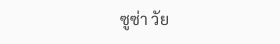ซูซ่า วัย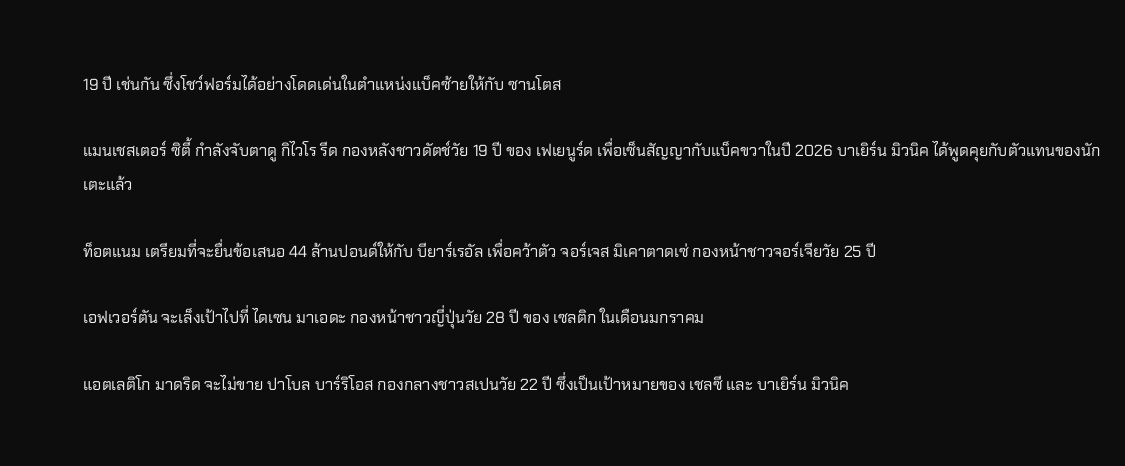19 ปี เช่นกัน ซึ่งโชว์ฟอร์มได้อย่างโดดเด่นในตำแหน่งแบ็คซ้ายให้กับ ซานโตส

แมนเชสเตอร์ ซิตี้ กำลังจับตาดู กิไวโร รีด กองหลังชาวดัตช์วัย 19 ปี ของ เฟเยนูร์ด เพื่อเซ็นสัญญากับแบ็คขวาในปี 2026 บาเยิร์น มิวนิค ได้พูดคุยกับตัวแทนของนักเตะแล้ว

ท็อตแนม เตรียมที่จะยื่นข้อเสนอ 44 ล้านปอนด์ให้กับ บียาร์เรอัล เพื่อคว้าตัว จอร์เจส มิเคาตาดเซ่ กองหน้าชาวจอร์เจียวัย 25 ปี

เอฟเวอร์ตัน จะเล็งเป้าไปที่ ไดเซน มาเอดะ กองหน้าชาวญี่ปุ่นวัย 28 ปี ของ เซลติก ในเดือนมกราคม

แอตเลติโก มาดริด จะไม่ขาย ปาโบล บาร์ริโอส กองกลางชาวสเปนวัย 22 ปี ซึ่งเป็นเป้าหมายของ เชลซี และ บาเยิร์น มิวนิค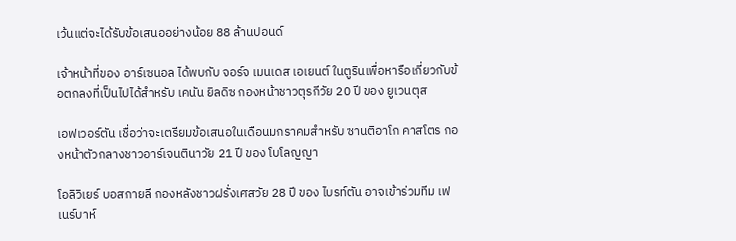เว้นแต่จะได้รับข้อเสนออย่างน้อย 88 ล้านปอนด์

เจ้าหน้าที่ของ อาร์เซนอล ได้พบกับ จอร์จ เมนเดส เอเยนต์ ในตูรินเพื่อหารือเกี่ยวกับข้อตกลงที่เป็นไปได้สำหรับ เคนัน ยิลดิซ กองหน้าชาวตุรกีวัย 20 ปี ของ ยูเวนตุส

เอฟเวอร์ตัน เชื่อว่าจะเตรียมข้อเสนอในเดือนมกราคมสำหรับ ซานติอาโก คาสโตร กองหน้าตัวกลางชาวอาร์เจนตินาวัย 21 ปี ของ โบโลญญา

โอลิวิเยร์ บอสกายลี กองหลังชาวฝรั่งเศสวัย 28 ปี ของ ไบรท์ตัน อาจเข้าร่วมทีม เฟเนร์บาห์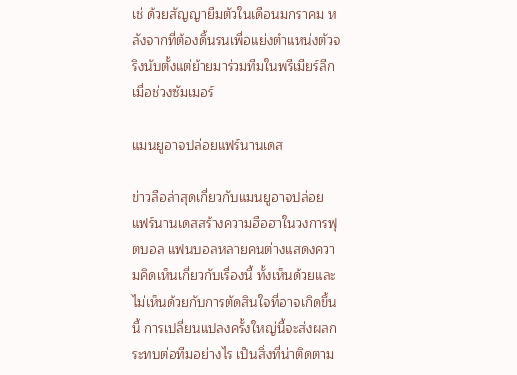เช่ ด้วยสัญญายืมตัวในเดือนมกราคม หลังจากที่ต้องดิ้นรนเพื่อแย่งตำแหน่งตัวจริงนับตั้งแต่ย้ายมาร่วมทีมในพรีเมียร์ลีกเมื่อช่วงซัมเมอร์

แมนยูอาจปล่อยแฟร์นานเดส

ข่าวลือล่าสุดเกี่ยวกับแมนยูอาจปล่อยแฟร์นานเดสสร้างความฮือฮาในวงการฟุตบอล แฟนบอลหลายคนต่างแสดงความคิดเห็นเกี่ยวกับเรื่องนี้ ทั้งเห็นด้วยและไม่เห็นด้วยกับการตัดสินใจที่อาจเกิดขึ้นนี้ การเปลี่ยนแปลงครั้งใหญ่นี้จะส่งผลกระทบต่อทีมอย่างไร เป็นสิ่งที่น่าติดตาม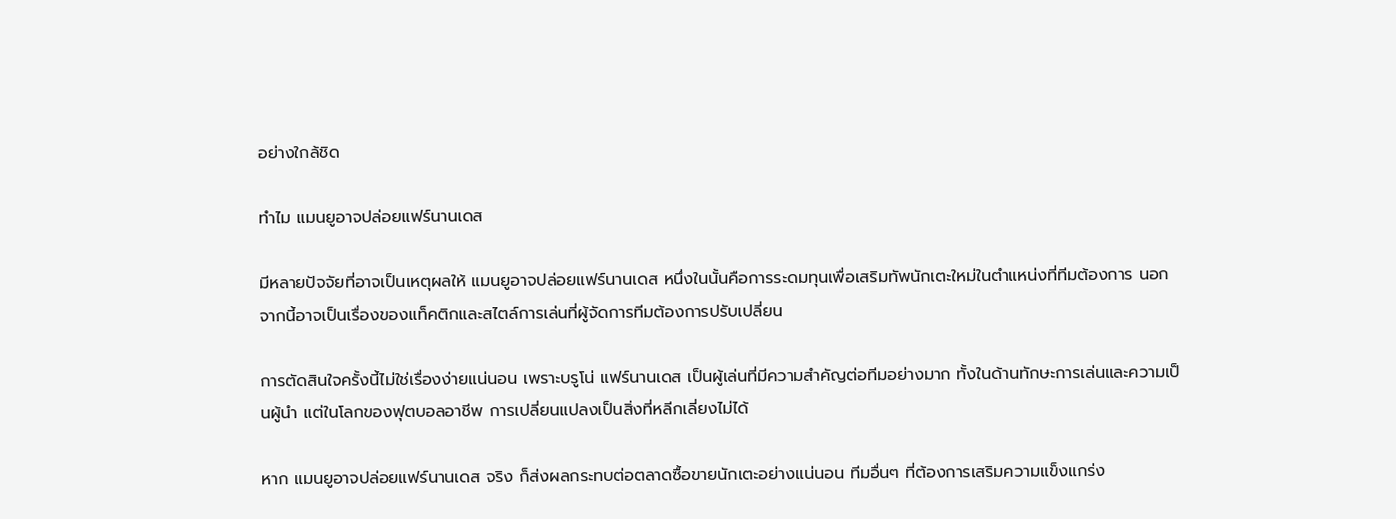อย่างใกล้ชิด

ทำไม แมนยูอาจปล่อยแฟร์นานเดส

มีหลายปัจจัยที่อาจเป็นเหตุผลให้ แมนยูอาจปล่อยแฟร์นานเดส หนึ่งในนั้นคือการระดมทุนเพื่อเสริมทัพนักเตะใหม่ในตำแหน่งที่ทีมต้องการ นอกจากนี้อาจเป็นเรื่องของแท็คติกและสไตล์การเล่นที่ผู้จัดการทีมต้องการปรับเปลี่ยน

การตัดสินใจครั้งนี้ไม่ใช่เรื่องง่ายแน่นอน เพราะบรูโน่ แฟร์นานเดส เป็นผู้เล่นที่มีความสำคัญต่อทีมอย่างมาก ทั้งในด้านทักษะการเล่นและความเป็นผู้นำ แต่ในโลกของฟุตบอลอาชีพ การเปลี่ยนแปลงเป็นสิ่งที่หลีกเลี่ยงไม่ได้

หาก แมนยูอาจปล่อยแฟร์นานเดส จริง ก็ส่งผลกระทบต่อตลาดซื้อขายนักเตะอย่างแน่นอน ทีมอื่นๆ ที่ต้องการเสริมความแข็งแกร่ง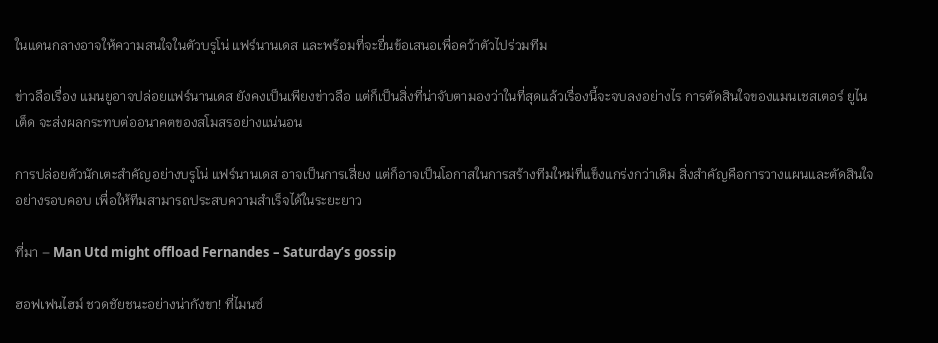ในแดนกลางอาจให้ความสนใจในตัวบรูโน่ แฟร์นานเดส และพร้อมที่จะยื่นข้อเสนอเพื่อคว้าตัวไปร่วมทีม

ข่าวลือเรื่อง แมนยูอาจปล่อยแฟร์นานเดส ยังคงเป็นเพียงข่าวลือ แต่ก็เป็นสิ่งที่น่าจับตามองว่าในที่สุดแล้วเรื่องนี้จะจบลงอย่างไร การตัดสินใจของแมนเชสเตอร์ ยูไนเต็ด จะส่งผลกระทบต่ออนาคตของสโมสรอย่างแน่นอน

การปล่อยตัวนักเตะสำคัญอย่างบรูโน่ แฟร์นานเดส อาจเป็นการเสี่ยง แต่ก็อาจเป็นโอกาสในการสร้างทีมใหม่ที่แข็งแกร่งกว่าเดิม สิ่งสำคัญคือการวางแผนและตัดสินใจอย่างรอบคอบ เพื่อให้ทีมสามารถประสบความสำเร็จได้ในระยะยาว

ที่มา – Man Utd might offload Fernandes – Saturday’s gossip

ฮอฟเฟนไฮม์ ชวดชัยชนะอย่างน่ากังขา! ที่ไมนซ์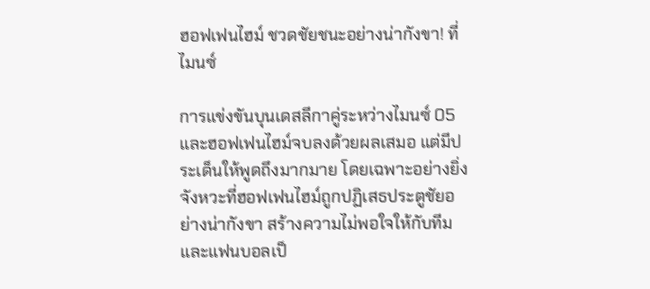ฮอฟเฟนไฮม์ ชวดชัยชนะอย่างน่ากังขา! ที่ไมนซ์

การแข่งขันบุนเดสลีกาคู่ระหว่างไมนซ์ 05 และฮอฟเฟนไฮม์จบลงด้วยผลเสมอ แต่มีประเด็นให้พูดถึงมากมาย โดยเฉพาะอย่างยิ่งจังหวะที่ฮอฟเฟนไฮม์ถูกปฏิเสธประตูชัยอย่างน่ากังขา สร้างความไม่พอใจให้กับทีมและแฟนบอลเป็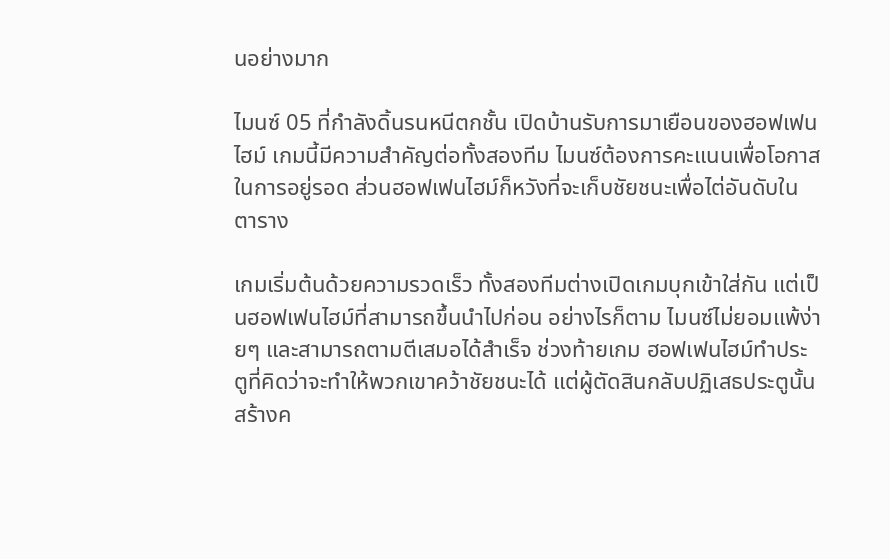นอย่างมาก

ไมนซ์ 05 ที่กำลังดิ้นรนหนีตกชั้น เปิดบ้านรับการมาเยือนของฮอฟเฟนไฮม์ เกมนี้มีความสำคัญต่อทั้งสองทีม ไมนซ์ต้องการคะแนนเพื่อโอกาสในการอยู่รอด ส่วนฮอฟเฟนไฮม์ก็หวังที่จะเก็บชัยชนะเพื่อไต่อันดับในตาราง

เกมเริ่มต้นด้วยความรวดเร็ว ทั้งสองทีมต่างเปิดเกมบุกเข้าใส่กัน แต่เป็นฮอฟเฟนไฮม์ที่สามารถขึ้นนำไปก่อน อย่างไรก็ตาม ไมนซ์ไม่ยอมแพ้ง่ายๆ และสามารถตามตีเสมอได้สำเร็จ ช่วงท้ายเกม ฮอฟเฟนไฮม์ทำประตูที่คิดว่าจะทำให้พวกเขาคว้าชัยชนะได้ แต่ผู้ตัดสินกลับปฏิเสธประตูนั้น สร้างค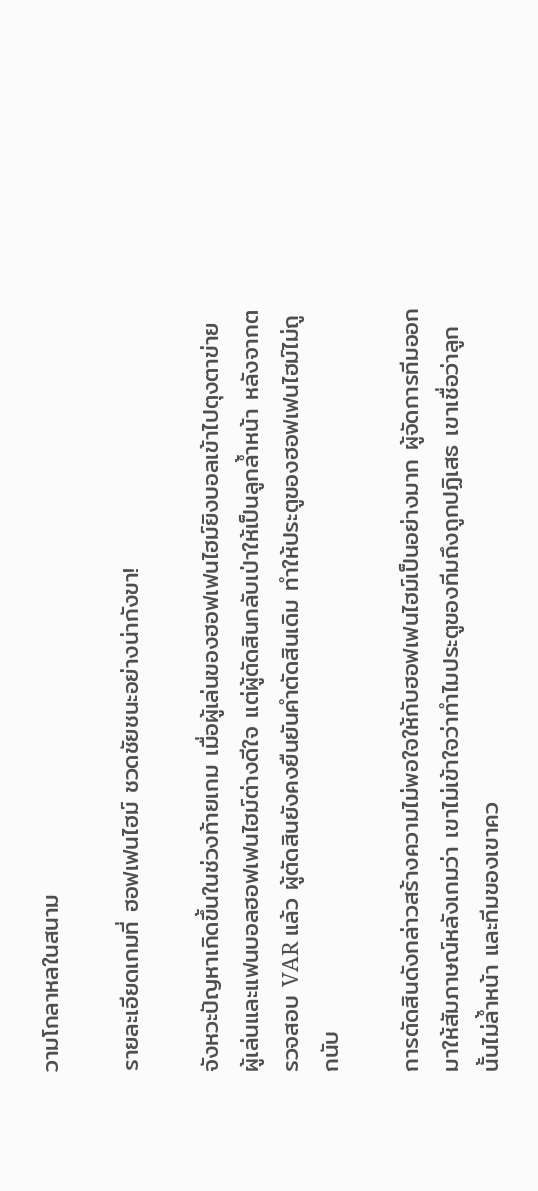วามโกลาหลในสนาม

รายละเอียดเกมที่ ฮอฟเฟนไฮม์ ชวดชัยชนะอย่างน่ากังขา!

จังหวะปัญหาเกิดขึ้นในช่วงท้ายเกม เมื่อผู้เล่นของฮอฟเฟนไฮม์ยิงบอลเข้าไปตุงตาข่าย ผู้เล่นและแฟนบอลฮอฟเฟนไฮม์ต่างดีใจ แต่ผู้ตัดสินกลับเป่าให้เป็นลูกล้ำหน้า หลังจากตรวจสอบ VAR แล้ว ผู้ตัดสินยังคงยืนยันคำตัดสินเดิม ทำให้ประตูของฮอฟเฟนไฮม์ไม่ถูกนับ

การตัดสินดังกล่าวสร้างความไม่พอใจให้กับฮอฟเฟนไฮม์เป็นอย่างมาก ผู้จัดการทีมออกมาให้สัมภาษณ์หลังเกมว่า เขาไม่เข้าใจว่าทำไมประตูของทีมถึงถูกปฏิเสธ เขาเชื่อว่าลูกนั้นไม่ล้ำหน้า และทีมของเขาคว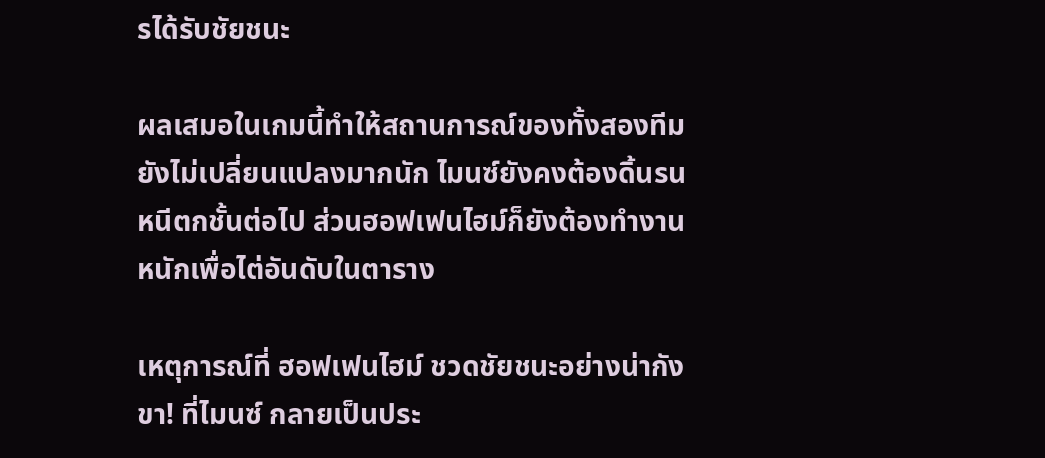รได้รับชัยชนะ

ผลเสมอในเกมนี้ทำให้สถานการณ์ของทั้งสองทีมยังไม่เปลี่ยนแปลงมากนัก ไมนซ์ยังคงต้องดิ้นรนหนีตกชั้นต่อไป ส่วนฮอฟเฟนไฮม์ก็ยังต้องทำงานหนักเพื่อไต่อันดับในตาราง

เหตุการณ์ที่ ฮอฟเฟนไฮม์ ชวดชัยชนะอย่างน่ากังขา! ที่ไมนซ์ กลายเป็นประ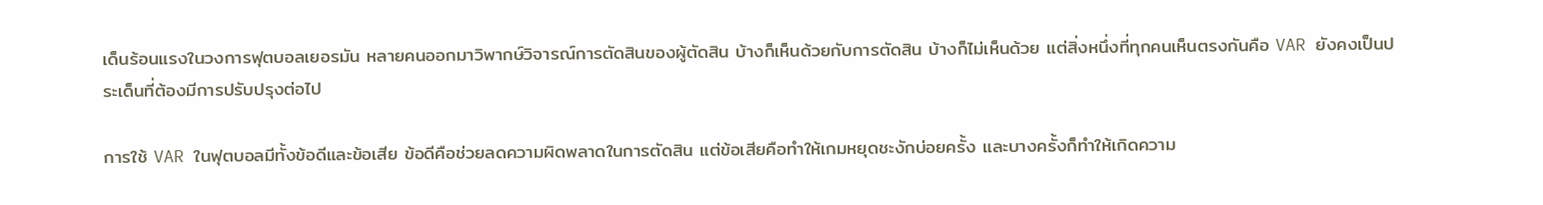เด็นร้อนแรงในวงการฟุตบอลเยอรมัน หลายคนออกมาวิพากษ์วิจารณ์การตัดสินของผู้ตัดสิน บ้างก็เห็นด้วยกับการตัดสิน บ้างก็ไม่เห็นด้วย แต่สิ่งหนึ่งที่ทุกคนเห็นตรงกันคือ VAR ยังคงเป็นประเด็นที่ต้องมีการปรับปรุงต่อไป

การใช้ VAR ในฟุตบอลมีทั้งข้อดีและข้อเสีย ข้อดีคือช่วยลดความผิดพลาดในการตัดสิน แต่ข้อเสียคือทำให้เกมหยุดชะงักบ่อยครั้ง และบางครั้งก็ทำให้เกิดความ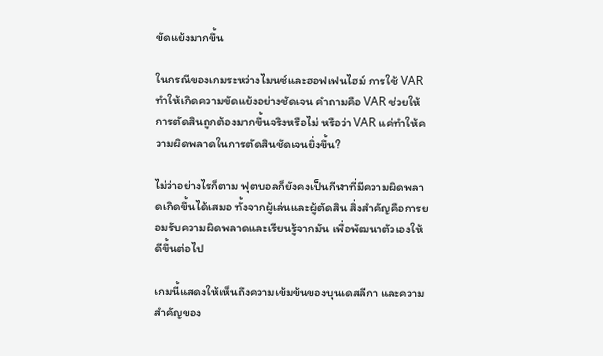ขัดแย้งมากขึ้น

ในกรณีของเกมระหว่างไมนซ์และฮอฟเฟนไฮม์ การใช้ VAR ทำให้เกิดความขัดแย้งอย่างชัดเจน คำถามคือ VAR ช่วยให้การตัดสินถูกต้องมากขึ้นจริงหรือไม่ หรือว่า VAR แค่ทำให้ความผิดพลาดในการตัดสินชัดเจนยิ่งขึ้น?

ไม่ว่าอย่างไรก็ตาม ฟุตบอลก็ยังคงเป็นกีฬาที่มีความผิดพลาดเกิดขึ้นได้เสมอ ทั้งจากผู้เล่นและผู้ตัดสิน สิ่งสำคัญคือการยอมรับความผิดพลาดและเรียนรู้จากมัน เพื่อพัฒนาตัวเองให้ดีขึ้นต่อไป

เกมนี้แสดงให้เห็นถึงความเข้มข้นของบุนเดสลีกา และความสำคัญของ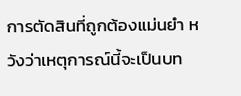การตัดสินที่ถูกต้องแม่นยำ หวังว่าเหตุการณ์นี้จะเป็นบท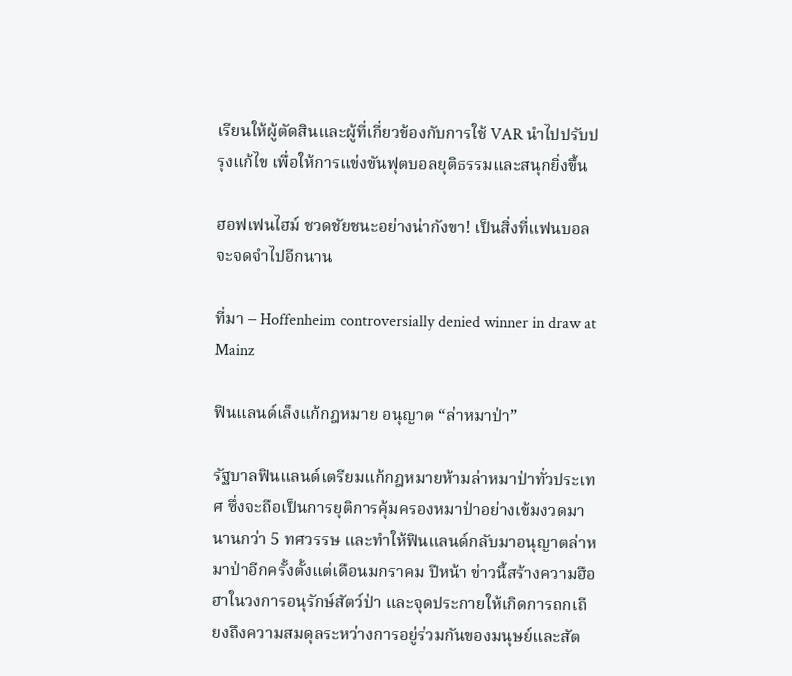เรียนให้ผู้ตัดสินและผู้ที่เกี่ยวข้องกับการใช้ VAR นำไปปรับปรุงแก้ไข เพื่อให้การแข่งขันฟุตบอลยุติธรรมและสนุกยิ่งขึ้น

ฮอฟเฟนไฮม์ ชวดชัยชนะอย่างน่ากังขา! เป็นสิ่งที่แฟนบอลจะจดจำไปอีกนาน

ที่มา – Hoffenheim controversially denied winner in draw at Mainz

ฟินแลนด์เล็งแก้กฎหมาย อนุญาต “ล่าหมาป่า”

รัฐบาลฟินแลนด์เตรียมแก้กฎหมายห้ามล่าหมาป่าทั่วประเทศ ซึ่งจะถือเป็นการยุติการคุ้มครองหมาป่าอย่างเข้มงวดมานานกว่า 5 ทศวรรษ และทำให้ฟินแลนด์กลับมาอนุญาตล่าหมาป่าอีกครั้งตั้งแต่เดือนมกราคม ปีหน้า ข่าวนี้สร้างความฮือฮาในวงการอนุรักษ์สัตว์ป่า และจุดประกายให้เกิดการถกเถียงถึงความสมดุลระหว่างการอยู่ร่วมกันของมนุษย์และสัต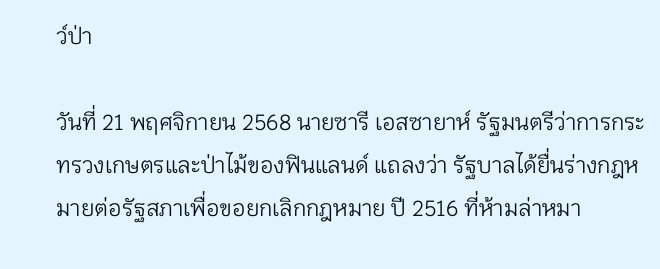ว์ป่า

วันที่ 21 พฤศจิกายน 2568 นายซารี เอสซายาห์ รัฐมนตรีว่าการกระทรวงเกษตรและป่าไม้ของฟินแลนด์ แถลงว่า รัฐบาลได้ยื่นร่างกฎหมายต่อรัฐสภาเพื่อขอยกเลิกกฎหมาย ปี 2516 ที่ห้ามล่าหมา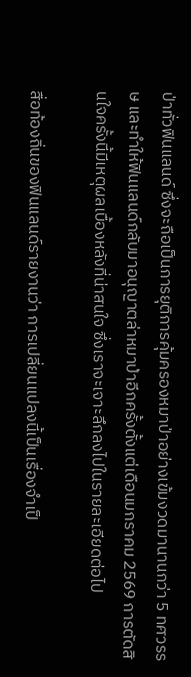ป่าทั่วฟินแลนด์ ซึ่งจะถือเป็นการยุติการคุ้มครองหมาป่าอย่างเข้มงวดมานานกว่า 5 ทศวรรษ และทำให้ฟินแลนด์กลับมาอนุญาตล่าหมาป่าอีกครั้งตั้งแต่เดือนมกราคม 2569 การตัดสินใจครั้งนี้มีเหตุผลเบื้องหลังที่น่าสนใจ ซึ่งเราจะเจาะลึกลงไปในรายละเอียดต่อไป

สื่อท้องถิ่นของฟินแลนด์รายงานว่า การเปลี่ยนแปลงนี้เป็นเรื่องจำเป็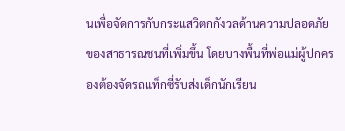นเพื่อจัดการกับกระแสวิตกกังวลด้านความปลอดภัยของสาธารณชนที่เพิ่มขึ้น โดยบางพื้นที่พ่อแม่ผู้ปกครองต้องจัดรถแท็กซี่รับส่งเด็กนักเรียน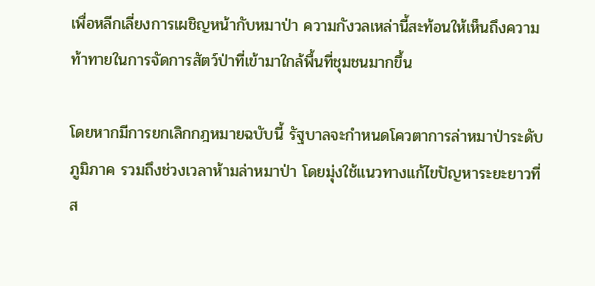เพื่อหลีกเลี่ยงการเผชิญหน้ากับหมาป่า ความกังวลเหล่านี้สะท้อนให้เห็นถึงความท้าทายในการจัดการสัตว์ป่าที่เข้ามาใกล้พื้นที่ชุมชนมากขึ้น

โดยหากมีการยกเลิกกฎหมายฉบับนี้ รัฐบาลจะกำหนดโควตาการล่าหมาป่าระดับภูมิภาค รวมถึงช่วงเวลาห้ามล่าหมาป่า โดยมุ่งใช้แนวทางแก้ไขปัญหาระยะยาวที่ส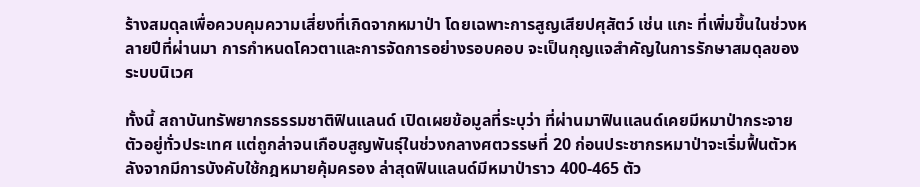ร้างสมดุลเพื่อควบคุมความเสี่ยงที่เกิดจากหมาป่า โดยเฉพาะการสูญเสียปศุสัตว์ เช่น แกะ ที่เพิ่มขึ้นในช่วงหลายปีที่ผ่านมา การกำหนดโควตาและการจัดการอย่างรอบคอบ จะเป็นกุญแจสำคัญในการรักษาสมดุลของระบบนิเวศ

ทั้งนี้ สถาบันทรัพยากรธรรมชาติฟินแลนด์ เปิดเผยข้อมูลที่ระบุว่า ที่ผ่านมาฟินแลนด์เคยมีหมาป่ากระจายตัวอยู่ทั่วประเทศ แต่ถูกล่าจนเกือบสูญพันธุ์ในช่วงกลางศตวรรษที่ 20 ก่อนประชากรหมาป่าจะเริ่มฟื้นตัวหลังจากมีการบังคับใช้กฎหมายคุ้มครอง ล่าสุดฟินแลนด์มีหมาป่าราว 400-465 ตัว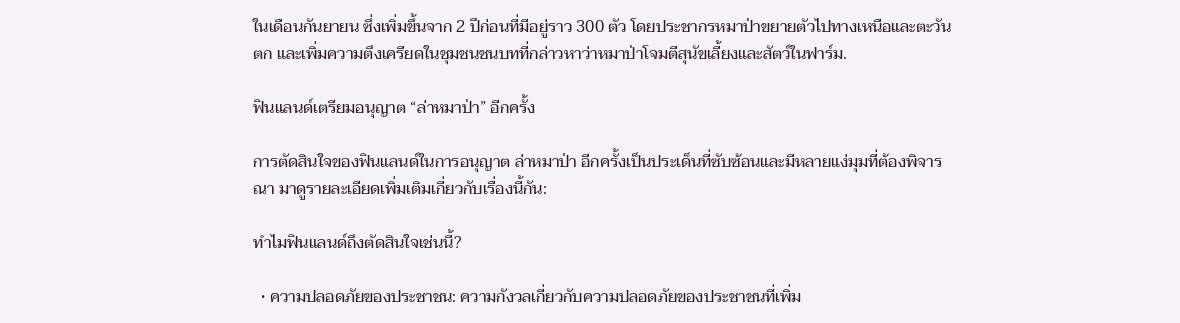ในเดือนกันยายน ซึ่งเพิ่มขึ้นจาก 2 ปีก่อนที่มีอยู่ราว 300 ตัว โดยประชากรหมาป่าขยายตัวไปทางเหนือและตะวันตก และเพิ่มความตึงเครียดในชุมชนชนบทที่กล่าวหาว่าหมาป่าโจมตีสุนัขเลี้ยงและสัตว์ในฟาร์ม.

ฟินแลนด์เตรียมอนุญาต “ล่าหมาป่า” อีกครั้ง

การตัดสินใจของฟินแลนด์ในการอนุญาต ล่าหมาป่า อีกครั้งเป็นประเด็นที่ซับซ้อนและมีหลายแง่มุมที่ต้องพิจารณา มาดูรายละเอียดเพิ่มเติมเกี่ยวกับเรื่องนี้กัน:

ทำไมฟินแลนด์ถึงตัดสินใจเช่นนี้?

  • ความปลอดภัยของประชาชน: ความกังวลเกี่ยวกับความปลอดภัยของประชาชนที่เพิ่ม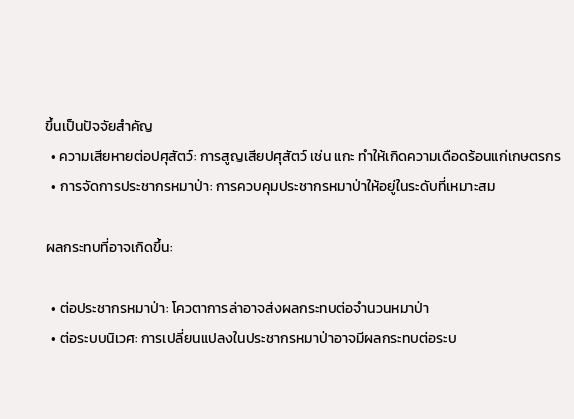ขึ้นเป็นปัจจัยสำคัญ
  • ความเสียหายต่อปศุสัตว์: การสูญเสียปศุสัตว์ เช่น แกะ ทำให้เกิดความเดือดร้อนแก่เกษตรกร
  • การจัดการประชากรหมาป่า: การควบคุมประชากรหมาป่าให้อยู่ในระดับที่เหมาะสม

ผลกระทบที่อาจเกิดขึ้น:

  • ต่อประชากรหมาป่า: โควตาการล่าอาจส่งผลกระทบต่อจำนวนหมาป่า
  • ต่อระบบนิเวศ: การเปลี่ยนแปลงในประชากรหมาป่าอาจมีผลกระทบต่อระบ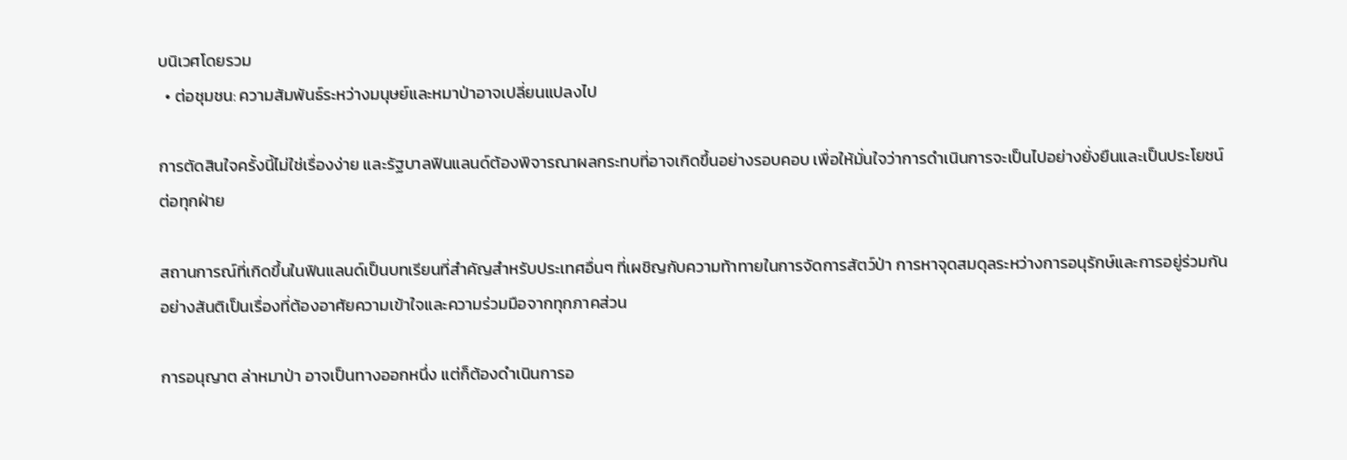บนิเวศโดยรวม
  • ต่อชุมชน: ความสัมพันธ์ระหว่างมนุษย์และหมาป่าอาจเปลี่ยนแปลงไป

การตัดสินใจครั้งนี้ไม่ใช่เรื่องง่าย และรัฐบาลฟินแลนด์ต้องพิจารณาผลกระทบที่อาจเกิดขึ้นอย่างรอบคอบ เพื่อให้มั่นใจว่าการดำเนินการจะเป็นไปอย่างยั่งยืนและเป็นประโยชน์ต่อทุกฝ่าย

สถานการณ์ที่เกิดขึ้นในฟินแลนด์เป็นบทเรียนที่สำคัญสำหรับประเทศอื่นๆ ที่เผชิญกับความท้าทายในการจัดการสัตว์ป่า การหาจุดสมดุลระหว่างการอนุรักษ์และการอยู่ร่วมกันอย่างสันติเป็นเรื่องที่ต้องอาศัยความเข้าใจและความร่วมมือจากทุกภาคส่วน

การอนุญาต ล่าหมาป่า อาจเป็นทางออกหนึ่ง แต่ก็ต้องดำเนินการอ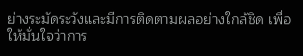ย่างระมัดระวังและมีการติดตามผลอย่างใกล้ชิด เพื่อให้มั่นใจว่าการ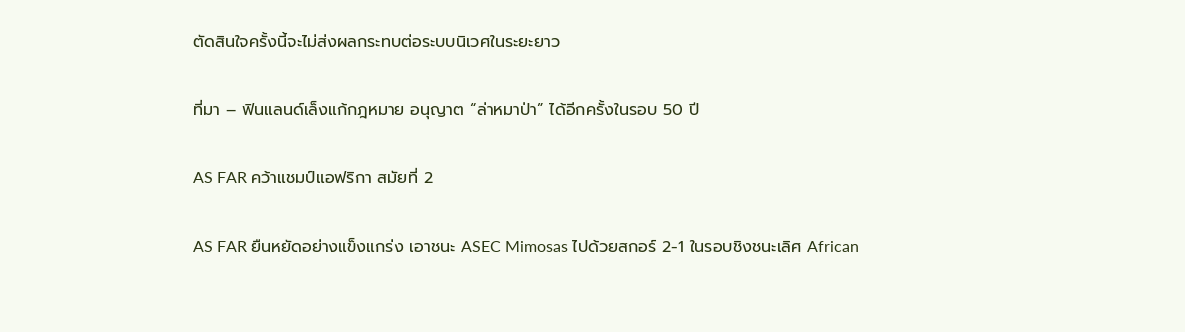ตัดสินใจครั้งนี้จะไม่ส่งผลกระทบต่อระบบนิเวศในระยะยาว

ที่มา – ฟินแลนด์เล็งแก้กฎหมาย อนุญาต “ล่าหมาป่า” ได้อีกครั้งในรอบ 50 ปี

AS FAR คว้าแชมป์แอฟริกา สมัยที่ 2

AS FAR ยืนหยัดอย่างแข็งแกร่ง เอาชนะ ASEC Mimosas ไปด้วยสกอร์ 2-1 ในรอบชิงชนะเลิศ African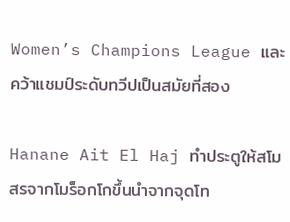Women’s Champions League และคว้าแชมป์ระดับทวีปเป็นสมัยที่สอง

Hanane Ait El Haj ทำประตูให้สโมสรจากโมร็อกโกขึ้นนำจากจุดโท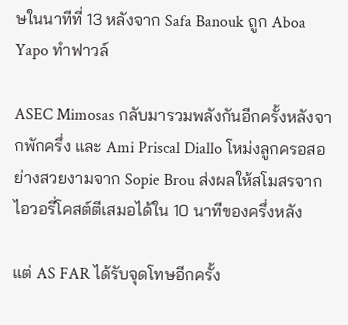ษในนาทีที่ 13 หลังจาก Safa Banouk ถูก Aboa Yapo ทำฟาวล์

ASEC Mimosas กลับมารวมพลังกันอีกครั้งหลังจากพักครึ่ง และ Ami Priscal Diallo โหม่งลูกครอสอย่างสวยงามจาก Sopie Brou ส่งผลให้สโมสรจากไอวอรี่โคสต์ตีเสมอได้ใน 10 นาทีของครึ่งหลัง

แต่ AS FAR ได้รับจุดโทษอีกครั้ง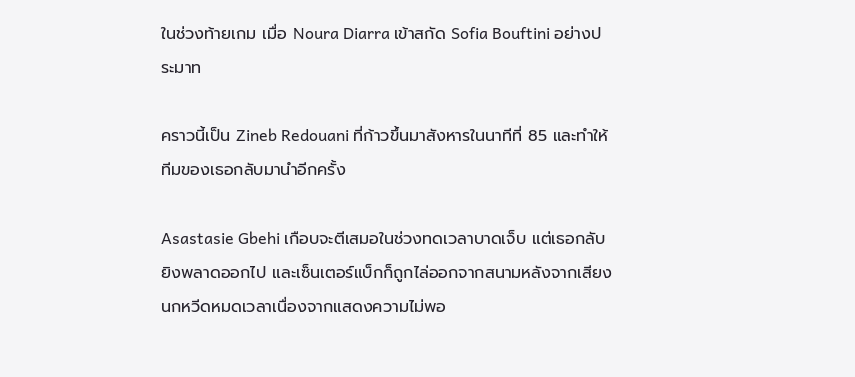ในช่วงท้ายเกม เมื่อ Noura Diarra เข้าสกัด Sofia Bouftini อย่างประมาท

คราวนี้เป็น Zineb Redouani ที่ก้าวขึ้นมาสังหารในนาทีที่ 85 และทำให้ทีมของเธอกลับมานำอีกครั้ง

Asastasie Gbehi เกือบจะตีเสมอในช่วงทดเวลาบาดเจ็บ แต่เธอกลับยิงพลาดออกไป และเซ็นเตอร์แบ็กก็ถูกไล่ออกจากสนามหลังจากเสียงนกหวีดหมดเวลาเนื่องจากแสดงความไม่พอ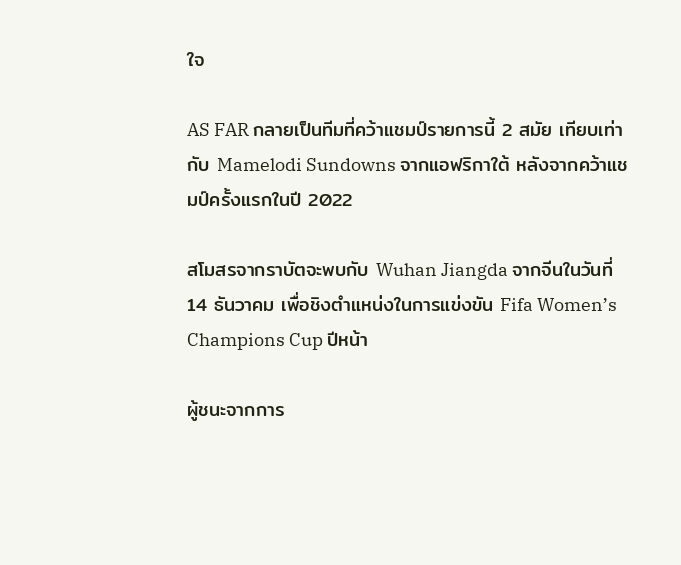ใจ

AS FAR กลายเป็นทีมที่คว้าแชมป์รายการนี้ 2 สมัย เทียบเท่ากับ Mamelodi Sundowns จากแอฟริกาใต้ หลังจากคว้าแชมป์ครั้งแรกในปี 2022

สโมสรจากราบัตจะพบกับ Wuhan Jiangda จากจีนในวันที่ 14 ธันวาคม เพื่อชิงตำแหน่งในการแข่งขัน Fifa Women’s Champions Cup ปีหน้า

ผู้ชนะจากการ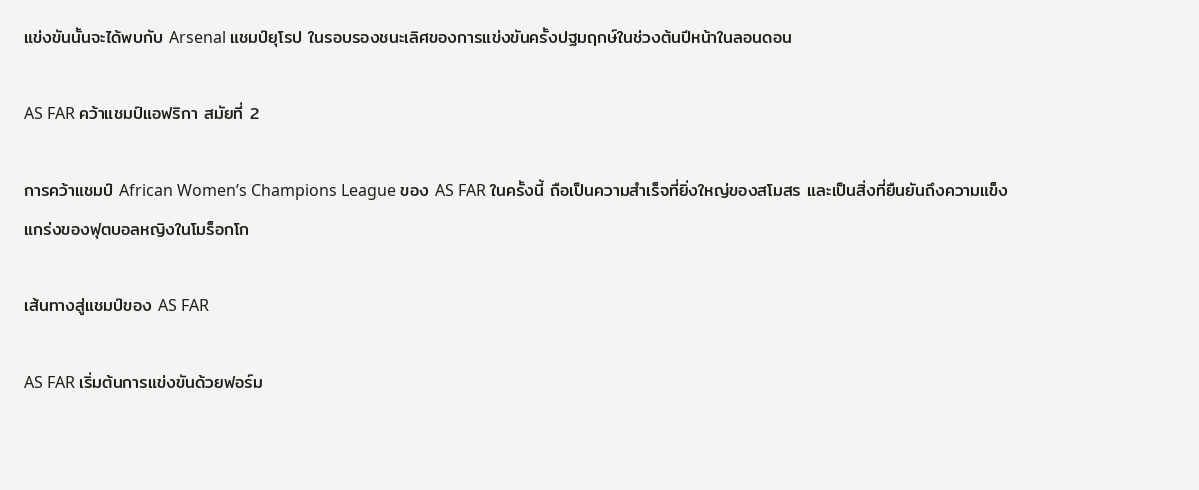แข่งขันนั้นจะได้พบกับ Arsenal แชมป์ยุโรป ในรอบรองชนะเลิศของการแข่งขันครั้งปฐมฤกษ์ในช่วงต้นปีหน้าในลอนดอน

AS FAR คว้าแชมป์แอฟริกา สมัยที่ 2

การคว้าแชมป์ African Women’s Champions League ของ AS FAR ในครั้งนี้ ถือเป็นความสำเร็จที่ยิ่งใหญ่ของสโมสร และเป็นสิ่งที่ยืนยันถึงความแข็งแกร่งของฟุตบอลหญิงในโมร็อกโก

เส้นทางสู่แชมป์ของ AS FAR

AS FAR เริ่มต้นการแข่งขันด้วยฟอร์ม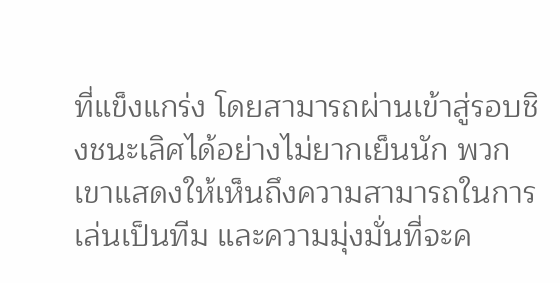ที่แข็งแกร่ง โดยสามารถผ่านเข้าสู่รอบชิงชนะเลิศได้อย่างไม่ยากเย็นนัก พวกเขาแสดงให้เห็นถึงความสามารถในการเล่นเป็นทีม และความมุ่งมั่นที่จะค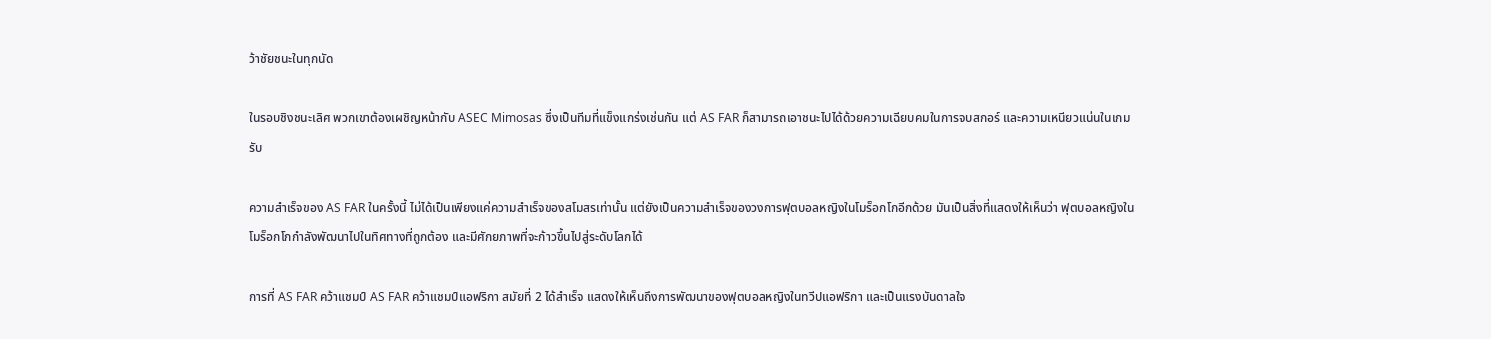ว้าชัยชนะในทุกนัด

ในรอบชิงชนะเลิศ พวกเขาต้องเผชิญหน้ากับ ASEC Mimosas ซึ่งเป็นทีมที่แข็งแกร่งเช่นกัน แต่ AS FAR ก็สามารถเอาชนะไปได้ด้วยความเฉียบคมในการจบสกอร์ และความเหนียวแน่นในเกมรับ

ความสำเร็จของ AS FAR ในครั้งนี้ ไม่ได้เป็นเพียงแค่ความสำเร็จของสโมสรเท่านั้น แต่ยังเป็นความสำเร็จของวงการฟุตบอลหญิงในโมร็อกโกอีกด้วย มันเป็นสิ่งที่แสดงให้เห็นว่า ฟุตบอลหญิงในโมร็อกโกกำลังพัฒนาไปในทิศทางที่ถูกต้อง และมีศักยภาพที่จะก้าวขึ้นไปสู่ระดับโลกได้

การที่ AS FAR คว้าแชมป์ AS FAR คว้าแชมป์แอฟริกา สมัยที่ 2 ได้สำเร็จ แสดงให้เห็นถึงการพัฒนาของฟุตบอลหญิงในทวีปแอฟริกา และเป็นแรงบันดาลใจ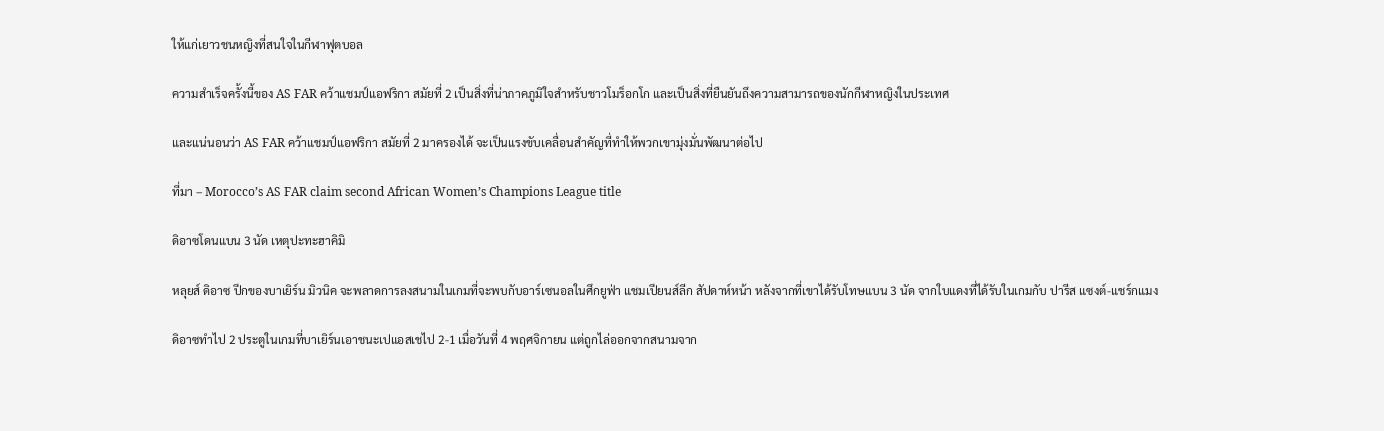ให้แก่เยาวชนหญิงที่สนใจในกีฬาฟุตบอล

ความสำเร็จครั้งนี้ของ AS FAR คว้าแชมป์แอฟริกา สมัยที่ 2 เป็นสิ่งที่น่าภาคภูมิใจสำหรับชาวโมร็อกโก และเป็นสิ่งที่ยืนยันถึงความสามารถของนักกีฬาหญิงในประเทศ

และแน่นอนว่า AS FAR คว้าแชมป์แอฟริกา สมัยที่ 2 มาครองได้ จะเป็นแรงขับเคลื่อนสำคัญที่ทำให้พวกเขามุ่งมั่นพัฒนาต่อไป

ที่มา – Morocco’s AS FAR claim second African Women’s Champions League title

ดิอาซโดนแบน 3 นัด เหตุปะทะฮาคิมิ

หลุยส์ ดิอาซ ปีกของบาเยิร์น มิวนิค จะพลาดการลงสนามในเกมที่จะพบกับอาร์เซนอลในศึกยูฟ่า แชมเปียนส์ลีก สัปดาห์หน้า หลังจากที่เขาได้รับโทษแบน 3 นัด จากใบแดงที่ได้รับในเกมกับ ปารีส แซงต์-แชร์กแมง

ดิอาซทำไป 2 ประตูในเกมที่บาเยิร์นเอาชนะเปแอสเชไป 2-1 เมื่อวันที่ 4 พฤศจิกายน แต่ถูกไล่ออกจากสนามจาก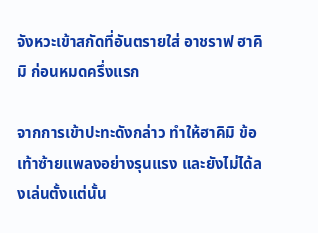จังหวะเข้าสกัดที่อันตรายใส่ อาชราฟ ฮาคิมิ ก่อนหมดครึ่งแรก

จากการเข้าปะทะดังกล่าว ทำให้ฮาคิมิ ข้อเท้าซ้ายแพลงอย่างรุนแรง และยังไม่ได้ลงเล่นตั้งแต่นั้น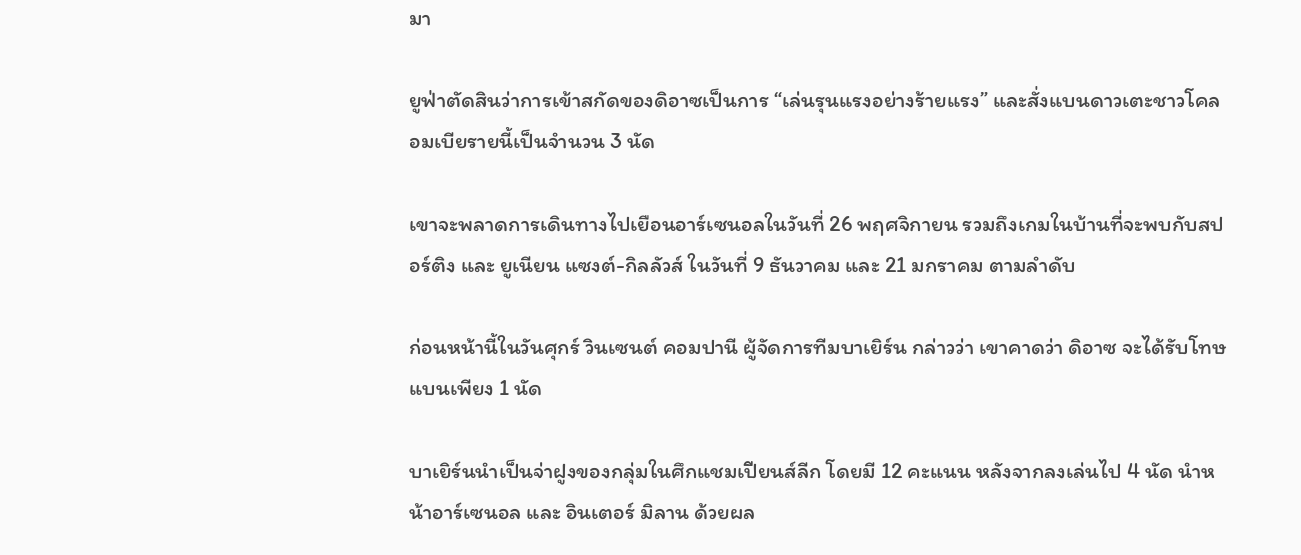มา

ยูฟ่าตัดสินว่าการเข้าสกัดของดิอาซเป็นการ “เล่นรุนแรงอย่างร้ายแรง” และสั่งแบนดาวเตะชาวโคลอมเบียรายนี้เป็นจำนวน 3 นัด

เขาจะพลาดการเดินทางไปเยือนอาร์เซนอลในวันที่ 26 พฤศจิกายน รวมถึงเกมในบ้านที่จะพบกับสปอร์ติง และ ยูเนียน แซงต์-กิลลัวส์ ในวันที่ 9 ธันวาคม และ 21 มกราคม ตามลำดับ

ก่อนหน้านี้ในวันศุกร์ วินเซนต์ คอมปานี ผู้จัดการทีมบาเยิร์น กล่าวว่า เขาคาดว่า ดิอาซ จะได้รับโทษแบนเพียง 1 นัด

บาเยิร์นนำเป็นจ่าฝูงของกลุ่มในศึกแชมเปียนส์ลีก โดยมี 12 คะแนน หลังจากลงเล่นไป 4 นัด นำหน้าอาร์เซนอล และ อินเตอร์ มิลาน ด้วยผล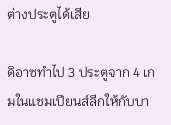ต่างประตูได้เสีย

ดิอาซทำไป 3 ประตูจาก 4 เกมในแชมเปียนส์ลีกให้กับบา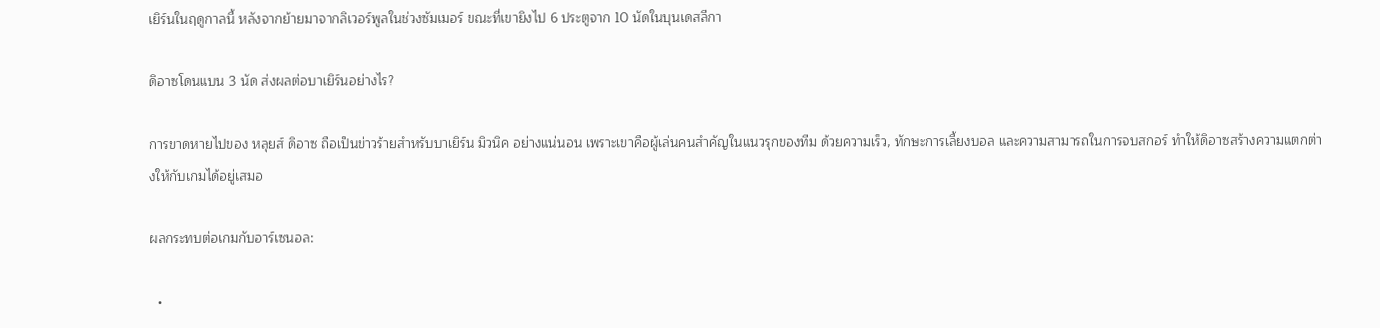เยิร์นในฤดูกาลนี้ หลังจากย้ายมาจากลิเวอร์พูลในช่วงซัมเมอร์ ขณะที่เขายิงไป 6 ประตูจาก 10 นัดในบุนเดสลีกา

ดิอาซโดนแบน 3 นัด ส่งผลต่อบาเยิร์นอย่างไร?

การขาดหายไปของ หลุยส์ ดิอาซ ถือเป็นข่าวร้ายสำหรับบาเยิร์น มิวนิค อย่างแน่นอน เพราะเขาคือผู้เล่นคนสำคัญในแนวรุกของทีม ด้วยความเร็ว, ทักษะการเลี้ยงบอล และความสามารถในการจบสกอร์ ทำให้ดิอาซสร้างความแตกต่างให้กับเกมได้อยู่เสมอ

ผลกระทบต่อเกมกับอาร์เซนอล:

  •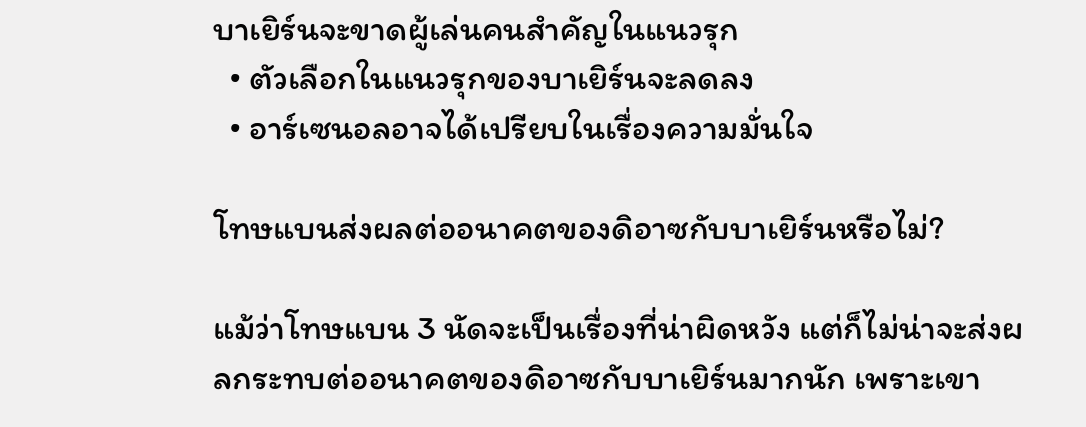บาเยิร์นจะขาดผู้เล่นคนสำคัญในแนวรุก
  • ตัวเลือกในแนวรุกของบาเยิร์นจะลดลง
  • อาร์เซนอลอาจได้เปรียบในเรื่องความมั่นใจ

โทษแบนส่งผลต่ออนาคตของดิอาซกับบาเยิร์นหรือไม่?

แม้ว่าโทษแบน 3 นัดจะเป็นเรื่องที่น่าผิดหวัง แต่ก็ไม่น่าจะส่งผลกระทบต่ออนาคตของดิอาซกับบาเยิร์นมากนัก เพราะเขา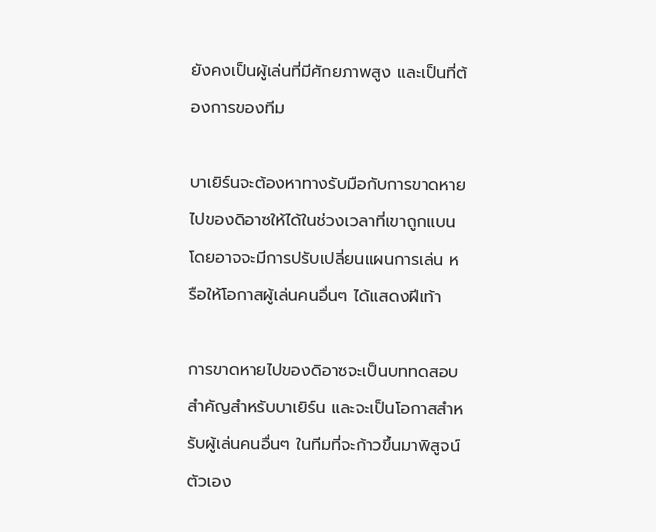ยังคงเป็นผู้เล่นที่มีศักยภาพสูง และเป็นที่ต้องการของทีม

บาเยิร์นจะต้องหาทางรับมือกับการขาดหายไปของดิอาซให้ได้ในช่วงเวลาที่เขาถูกแบน โดยอาจจะมีการปรับเปลี่ยนแผนการเล่น หรือให้โอกาสผู้เล่นคนอื่นๆ ได้แสดงฝีเท้า

การขาดหายไปของดิอาซจะเป็นบททดสอบสำคัญสำหรับบาเยิร์น และจะเป็นโอกาสสำหรับผู้เล่นคนอื่นๆ ในทีมที่จะก้าวขึ้นมาพิสูจน์ตัวเอง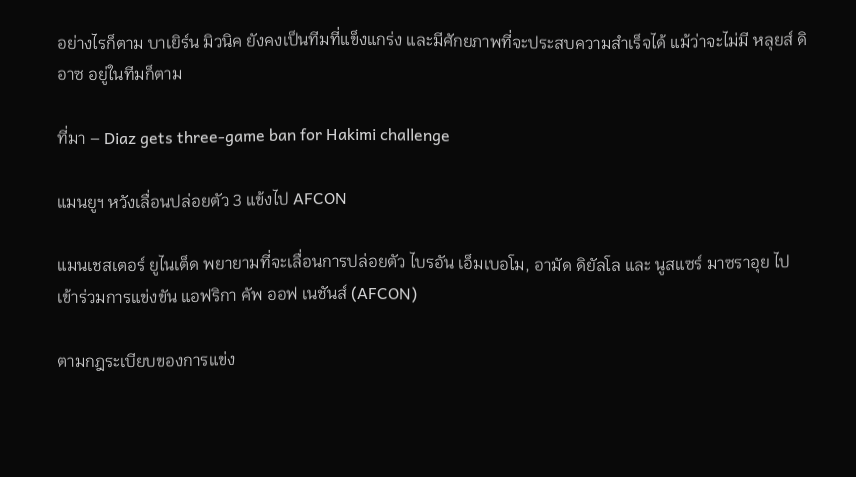อย่างไรก็ตาม บาเยิร์น มิวนิค ยังคงเป็นทีมที่แข็งแกร่ง และมีศักยภาพที่จะประสบความสำเร็จได้ แม้ว่าจะไม่มี หลุยส์ ดิอาซ อยู่ในทีมก็ตาม

ที่มา – Diaz gets three-game ban for Hakimi challenge

แมนยูฯ หวังเลื่อนปล่อยตัว 3 แข้งไป AFCON

แมนเชสเตอร์ ยูไนเต็ด พยายามที่จะเลื่อนการปล่อยตัว ไบรอัน เอ็มเบอโม, อามัด ดิยัลโล และ นูสแซร์ มาซราอุย ไปเข้าร่วมการแข่งขัน แอฟริกา คัพ ออฟ เนชันส์ (AFCON)

ตามกฎระเบียบของการแข่ง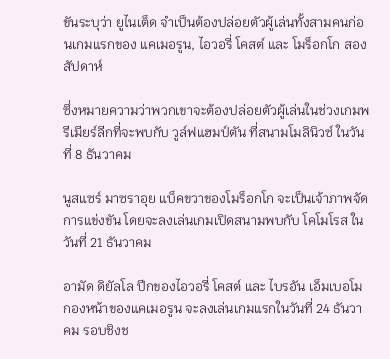ขันระบุว่า ยูไนเต็ด จำเป็นต้องปล่อยตัวผู้เล่นทั้งสามคนก่อนเกมแรกของ แคเมอรูน, ไอวอรี่ โคสต์ และ โมร็อกโก สองสัปดาห์

ซึ่งหมายความว่าพวกเขาจะต้องปล่อยตัวผู้เล่นในช่วงเกมพรีเมียร์ลีกที่จะพบกับ วูล์ฟแฮมป์ตัน ที่สนามโมลินิวซ์ ในวันที่ 8 ธันวาคม

นูสแซร์ มาซราอุย แบ็คขวาของโมร็อกโก จะเป็นเจ้าภาพจัดการแข่งขัน โดยจะลงเล่นเกมเปิดสนามพบกับ โคโมโรส ในวันที่ 21 ธันวาคม

อามัด ดิยัลโล ปีกของไอวอรี่ โคสต์ และ ไบรอัน เอ็มเบอโม กองหน้าของแคเมอรูน จะลงเล่นเกมแรกในวันที่ 24 ธันวาคม รอบชิงช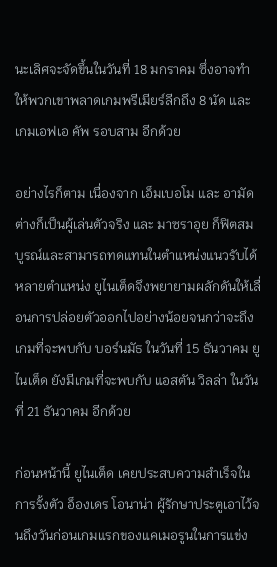นะเลิศจะจัดขึ้นในวันที่ 18 มกราคม ซึ่งอาจทำให้พวกเขาพลาดเกมพรีเมียร์ลีกถึง 8 นัด และเกมเอฟเอ คัพ รอบสาม อีกด้วย

อย่างไรก็ตาม เนื่องจาก เอ็มเบอโม และ อามัด ต่างก็เป็นผู้เล่นตัวจริง และ มาซราอุย ก็ฟิตสมบูรณ์และสามารถทดแทนในตำแหน่งแนวรับได้หลายตำแหน่ง ยูไนเต็ดจึงพยายามผลักดันให้เลื่อนการปล่อยตัวออกไปอย่างน้อยจนกว่าจะถึงเกมที่จะพบกับ บอร์นมัธ ในวันที่ 15 ธันวาคม ยูไนเต็ด ยังมีเกมที่จะพบกับ แอสตัน วิลล่า ในวันที่ 21 ธันวาคม อีกด้วย

ก่อนหน้านี้ ยูไนเต็ด เคยประสบความสำเร็จในการรั้งตัว อ็องเดร โอนาน่า ผู้รักษาประตูเอาไว้จนถึงวันก่อนเกมแรกของแคเมอรูนในการแข่ง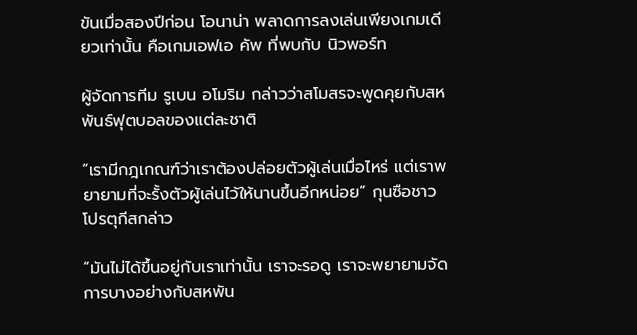ขันเมื่อสองปีก่อน โอนาน่า พลาดการลงเล่นเพียงเกมเดียวเท่านั้น คือเกมเอฟเอ คัพ ที่พบกับ นิวพอร์ท

ผู้จัดการทีม รูเบน อโมริม กล่าวว่าสโมสรจะพูดคุยกับสหพันธ์ฟุตบอลของแต่ละชาติ

“เรามีกฎเกณฑ์ว่าเราต้องปล่อยตัวผู้เล่นเมื่อไหร่ แต่เราพยายามที่จะรั้งตัวผู้เล่นไว้ให้นานขึ้นอีกหน่อย” กุนซือชาวโปรตุกีสกล่าว

“มันไม่ได้ขึ้นอยู่กับเราเท่านั้น เราจะรอดู เราจะพยายามจัดการบางอย่างกับสหพัน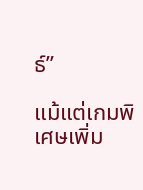ธ์”

แม้แต่เกมพิเศษเพิ่ม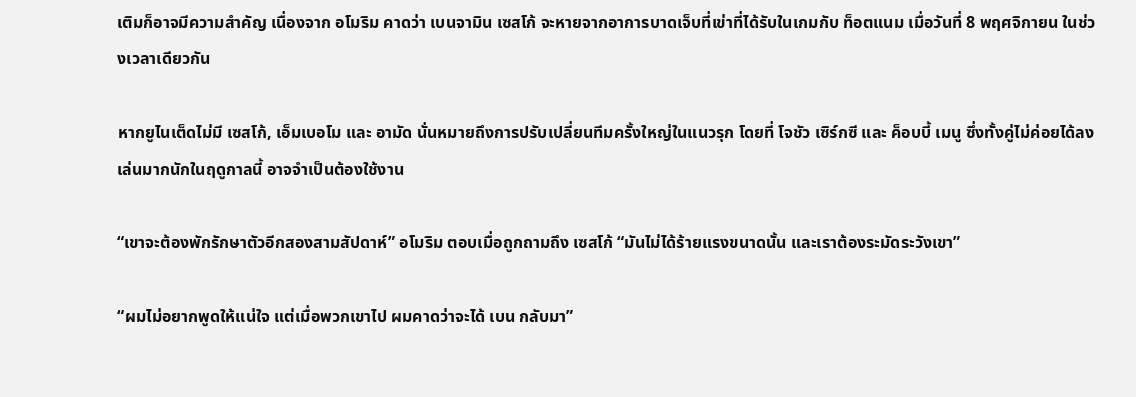เติมก็อาจมีความสำคัญ เนื่องจาก อโมริม คาดว่า เบนจามิน เซสโก้ จะหายจากอาการบาดเจ็บที่เข่าที่ได้รับในเกมกับ ท็อตแนม เมื่อวันที่ 8 พฤศจิกายน ในช่วงเวลาเดียวกัน

หากยูไนเต็ดไม่มี เซสโก้, เอ็มเบอโม และ อามัด นั่นหมายถึงการปรับเปลี่ยนทีมครั้งใหญ่ในแนวรุก โดยที่ โจชัว เซิร์กซี และ ค็อบบี้ เมนู ซึ่งทั้งคู่ไม่ค่อยได้ลงเล่นมากนักในฤดูกาลนี้ อาจจำเป็นต้องใช้งาน

“เขาจะต้องพักรักษาตัวอีกสองสามสัปดาห์” อโมริม ตอบเมื่อถูกถามถึง เซสโก้ “มันไม่ได้ร้ายแรงขนาดนั้น และเราต้องระมัดระวังเขา”

“ผมไม่อยากพูดให้แน่ใจ แต่เมื่อพวกเขาไป ผมคาดว่าจะได้ เบน กลับมา”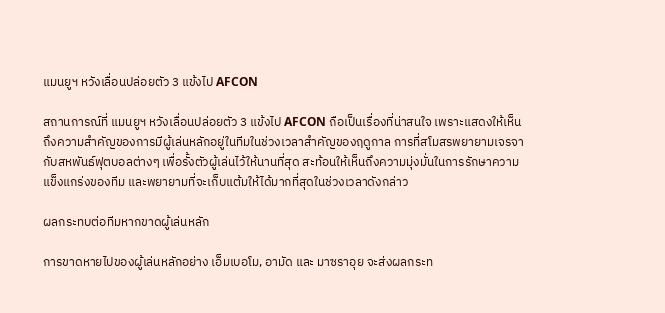แมนยูฯ หวังเลื่อนปล่อยตัว 3 แข้งไป AFCON

สถานการณ์ที่ แมนยูฯ หวังเลื่อนปล่อยตัว 3 แข้งไป AFCON ถือเป็นเรื่องที่น่าสนใจ เพราะแสดงให้เห็นถึงความสำคัญของการมีผู้เล่นหลักอยู่ในทีมในช่วงเวลาสำคัญของฤดูกาล การที่สโมสรพยายามเจรจากับสหพันธ์ฟุตบอลต่างๆ เพื่อรั้งตัวผู้เล่นไว้ให้นานที่สุด สะท้อนให้เห็นถึงความมุ่งมั่นในการรักษาความแข็งแกร่งของทีม และพยายามที่จะเก็บแต้มให้ได้มากที่สุดในช่วงเวลาดังกล่าว

ผลกระทบต่อทีมหากขาดผู้เล่นหลัก

การขาดหายไปของผู้เล่นหลักอย่าง เอ็มเบอโม, อามัด และ มาซราอุย จะส่งผลกระท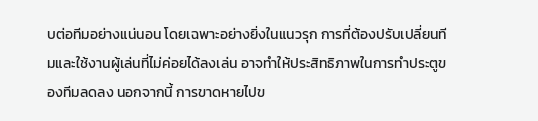บต่อทีมอย่างแน่นอน โดยเฉพาะอย่างยิ่งในแนวรุก การที่ต้องปรับเปลี่ยนทีมและใช้งานผู้เล่นที่ไม่ค่อยได้ลงเล่น อาจทำให้ประสิทธิภาพในการทำประตูของทีมลดลง นอกจากนี้ การขาดหายไปข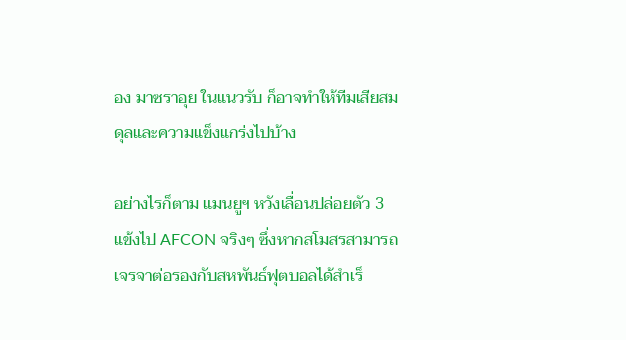อง มาซราอุย ในแนวรับ ก็อาจทำให้ทีมเสียสมดุลและความแข็งแกร่งไปบ้าง

อย่างไรก็ตาม แมนยูฯ หวังเลื่อนปล่อยตัว 3 แข้งไป AFCON จริงๆ ซึ่งหากสโมสรสามารถเจรจาต่อรองกับสหพันธ์ฟุตบอลได้สำเร็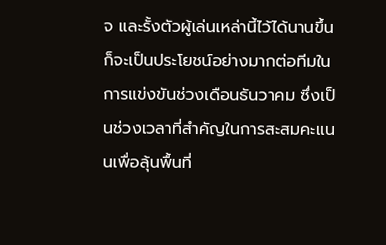จ และรั้งตัวผู้เล่นเหล่านี้ไว้ได้นานขึ้น ก็จะเป็นประโยชน์อย่างมากต่อทีมในการแข่งขันช่วงเดือนธันวาคม ซึ่งเป็นช่วงเวลาที่สำคัญในการสะสมคะแนนเพื่อลุ้นพื้นที่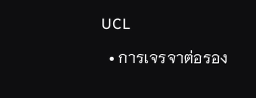UCL

  • การเจรจาต่อรอง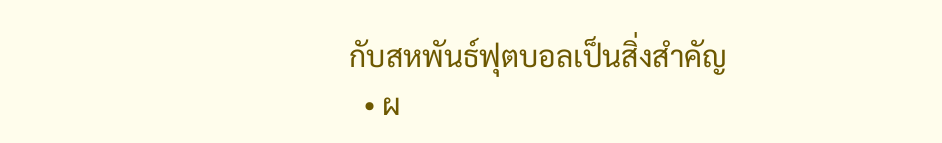กับสหพันธ์ฟุตบอลเป็นสิ่งสำคัญ
  • ผ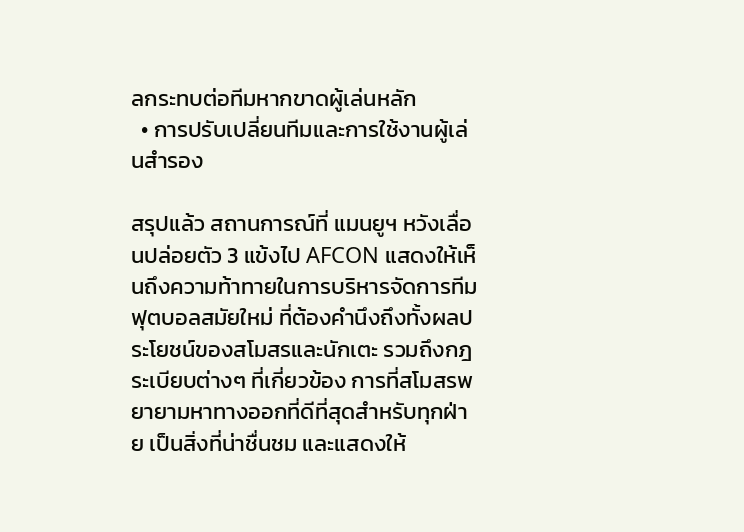ลกระทบต่อทีมหากขาดผู้เล่นหลัก
  • การปรับเปลี่ยนทีมและการใช้งานผู้เล่นสำรอง

สรุปแล้ว สถานการณ์ที่ แมนยูฯ หวังเลื่อนปล่อยตัว 3 แข้งไป AFCON แสดงให้เห็นถึงความท้าทายในการบริหารจัดการทีมฟุตบอลสมัยใหม่ ที่ต้องคำนึงถึงทั้งผลประโยชน์ของสโมสรและนักเตะ รวมถึงกฎระเบียบต่างๆ ที่เกี่ยวข้อง การที่สโมสรพยายามหาทางออกที่ดีที่สุดสำหรับทุกฝ่าย เป็นสิ่งที่น่าชื่นชม และแสดงให้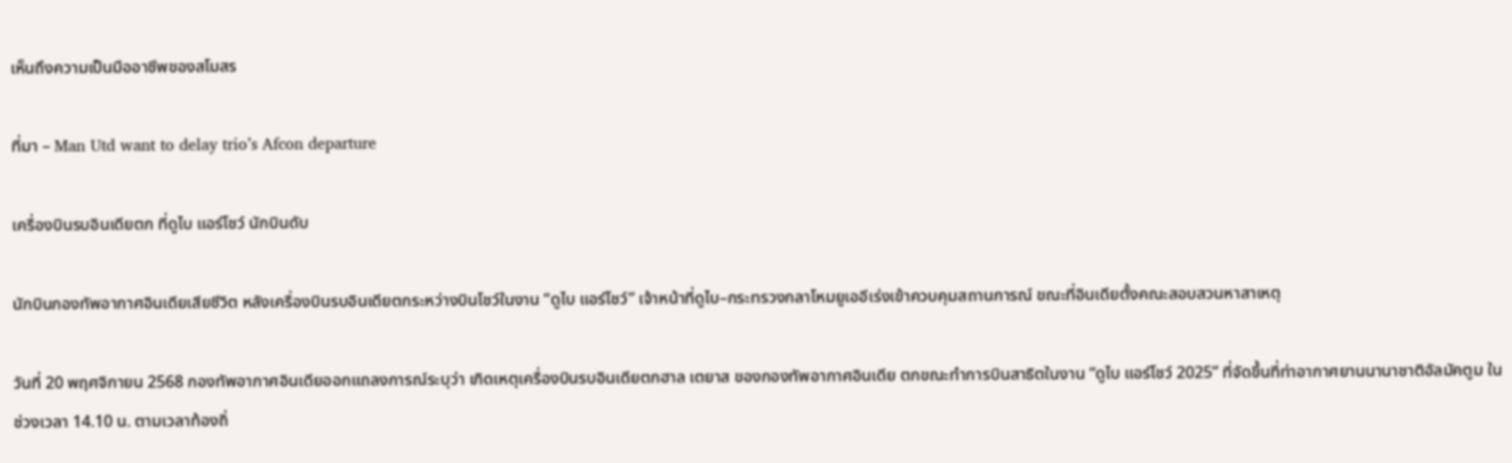เห็นถึงความเป็นมืออาชีพของสโมสร

ที่มา – Man Utd want to delay trio’s Afcon departure

เครื่องบินรบอินเดียตก ที่ดูไบ แอร์โชว์ นักบินดับ

นักบินกองทัพอากาศอินเดียเสียชีวิต หลังเครื่องบินรบอินเดียตกระหว่างบินโชว์ในงาน “ดูไบ แอร์โชว์” เจ้าหน้าที่ดูไบ–กระทรวงกลาโหมยูเออีเร่งเข้าควบคุมสถานการณ์ ขณะที่อินเดียตั้งคณะสอบสวนหาสาเหตุ

วันที่ 20 พฤศจิกายน 2568 กองทัพอากาศอินเดียออกแถลงการณ์ระบุว่า เกิดเหตุเครื่องบินรบอินเดียตกฮาล เตยาส ของกองทัพอากาศอินเดีย ตกขณะทำการบินสาธิตในงาน “ดูไบ แอร์โชว์ 2025” ที่จัดขึ้นที่ท่าอากาศยานนานาชาติอัลมัคตูม ในช่วงเวลา 14.10 น. ตามเวลาท้องถิ่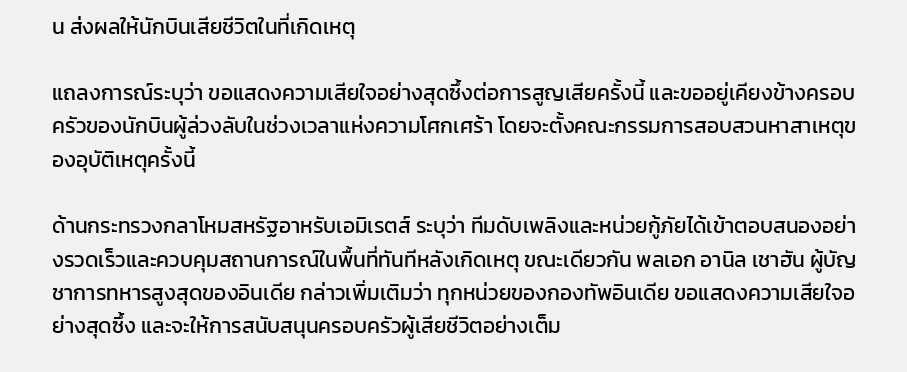น ส่งผลให้นักบินเสียชีวิตในที่เกิดเหตุ

แถลงการณ์ระบุว่า ขอแสดงความเสียใจอย่างสุดซึ้งต่อการสูญเสียครั้งนี้ และขออยู่เคียงข้างครอบครัวของนักบินผู้ล่วงลับในช่วงเวลาแห่งความโศกเศร้า โดยจะตั้งคณะกรรมการสอบสวนหาสาเหตุของอุบัติเหตุครั้งนี้

ด้านกระทรวงกลาโหมสหรัฐอาหรับเอมิเรตส์ ระบุว่า ทีมดับเพลิงและหน่วยกู้ภัยได้เข้าตอบสนองอย่างรวดเร็วและควบคุมสถานการณ์ในพื้นที่ทันทีหลังเกิดเหตุ ขณะเดียวกัน พลเอก อานิล เชาฮัน ผู้บัญชาการทหารสูงสุดของอินเดีย กล่าวเพิ่มเติมว่า ทุกหน่วยของกองทัพอินเดีย ขอแสดงความเสียใจอย่างสุดซึ้ง และจะให้การสนับสนุนครอบครัวผู้เสียชีวิตอย่างเต็ม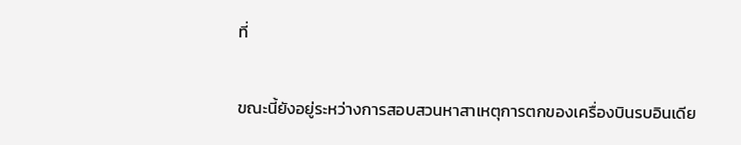ที่

ขณะนี้ยังอยู่ระหว่างการสอบสวนหาสาเหตุการตกของเครื่องบินรบอินเดีย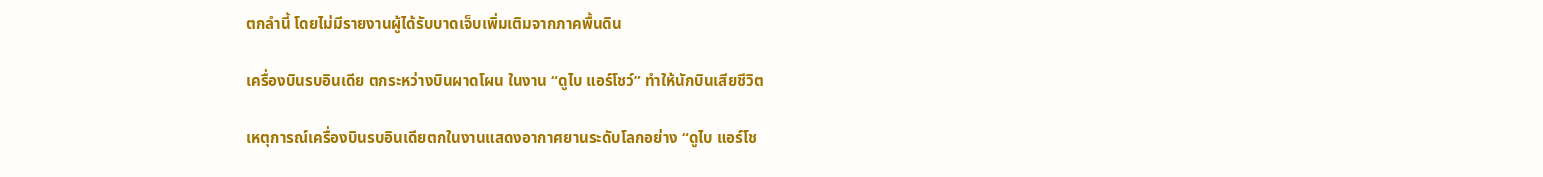ตกลำนี้ โดยไม่มีรายงานผู้ได้รับบาดเจ็บเพิ่มเติมจากภาคพื้นดิน

เครื่องบินรบอินเดีย ตกระหว่างบินผาดโผน ในงาน “ดูไบ แอร์โชว์” ทำให้นักบินเสียชีวิต

เหตุการณ์เครื่องบินรบอินเดียตกในงานแสดงอากาศยานระดับโลกอย่าง “ดูไบ แอร์โช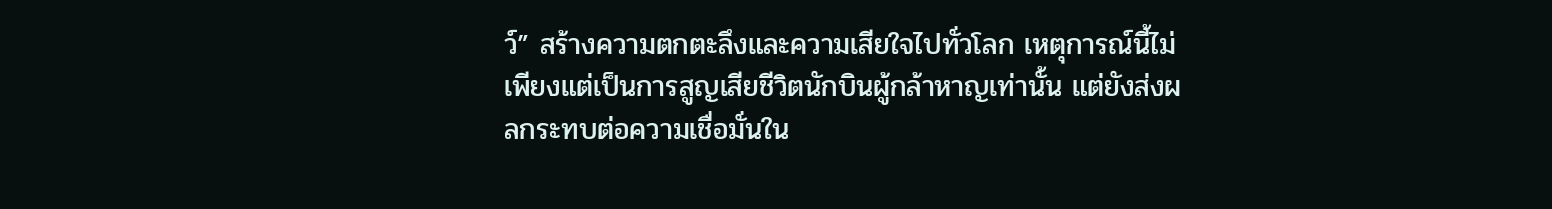ว์” สร้างความตกตะลึงและความเสียใจไปทั่วโลก เหตุการณ์นี้ไม่เพียงแต่เป็นการสูญเสียชีวิตนักบินผู้กล้าหาญเท่านั้น แต่ยังส่งผลกระทบต่อความเชื่อมั่นใน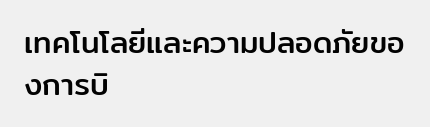เทคโนโลยีและความปลอดภัยของการบิ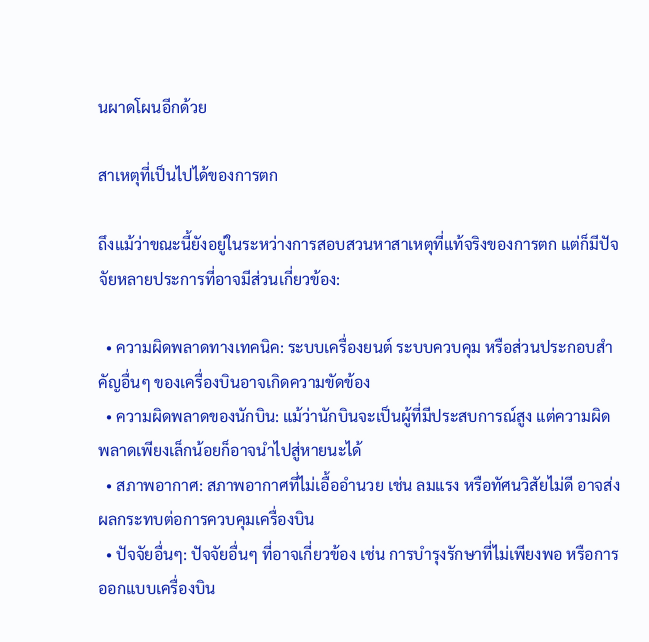นผาดโผนอีกด้วย

สาเหตุที่เป็นไปได้ของการตก

ถึงแม้ว่าขณะนี้ยังอยู่ในระหว่างการสอบสวนหาสาเหตุที่แท้จริงของการตก แต่ก็มีปัจจัยหลายประการที่อาจมีส่วนเกี่ยวข้อง:

  • ความผิดพลาดทางเทคนิค: ระบบเครื่องยนต์ ระบบควบคุม หรือส่วนประกอบสำคัญอื่นๆ ของเครื่องบินอาจเกิดความขัดข้อง
  • ความผิดพลาดของนักบิน: แม้ว่านักบินจะเป็นผู้ที่มีประสบการณ์สูง แต่ความผิดพลาดเพียงเล็กน้อยก็อาจนำไปสู่หายนะได้
  • สภาพอากาศ: สภาพอากาศที่ไม่เอื้ออำนวย เช่น ลมแรง หรือทัศนวิสัยไม่ดี อาจส่งผลกระทบต่อการควบคุมเครื่องบิน
  • ปัจจัยอื่นๆ: ปัจจัยอื่นๆ ที่อาจเกี่ยวข้อง เช่น การบำรุงรักษาที่ไม่เพียงพอ หรือการออกแบบเครื่องบิน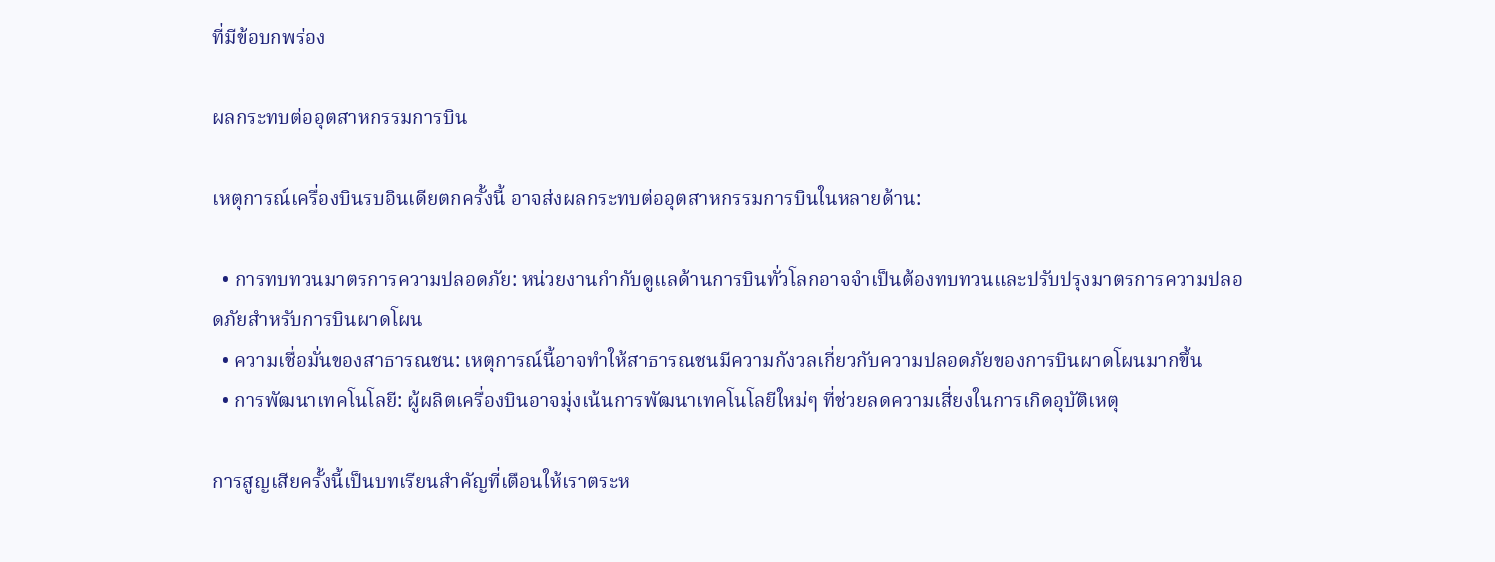ที่มีข้อบกพร่อง

ผลกระทบต่ออุตสาหกรรมการบิน

เหตุการณ์เครื่องบินรบอินเดียตกครั้งนี้ อาจส่งผลกระทบต่ออุตสาหกรรมการบินในหลายด้าน:

  • การทบทวนมาตรการความปลอดภัย: หน่วยงานกำกับดูแลด้านการบินทั่วโลกอาจจำเป็นต้องทบทวนและปรับปรุงมาตรการความปลอดภัยสำหรับการบินผาดโผน
  • ความเชื่อมั่นของสาธารณชน: เหตุการณ์นี้อาจทำให้สาธารณชนมีความกังวลเกี่ยวกับความปลอดภัยของการบินผาดโผนมากขึ้น
  • การพัฒนาเทคโนโลยี: ผู้ผลิตเครื่องบินอาจมุ่งเน้นการพัฒนาเทคโนโลยีใหม่ๆ ที่ช่วยลดความเสี่ยงในการเกิดอุบัติเหตุ

การสูญเสียครั้งนี้เป็นบทเรียนสำคัญที่เตือนให้เราตระห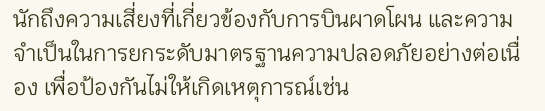นักถึงความเสี่ยงที่เกี่ยวข้องกับการบินผาดโผน และความจำเป็นในการยกระดับมาตรฐานความปลอดภัยอย่างต่อเนื่อง เพื่อป้องกันไม่ให้เกิดเหตุการณ์เช่น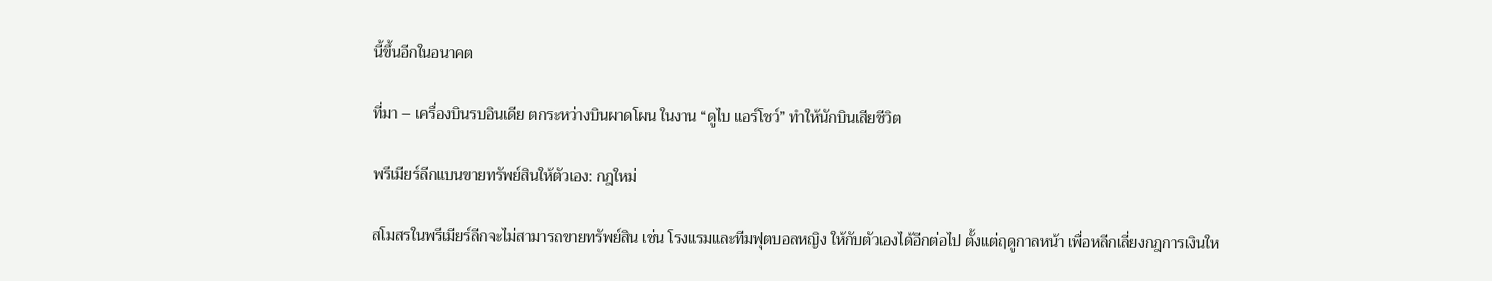นี้ขึ้นอีกในอนาคต

ที่มา – เครื่องบินรบอินเดีย ตกระหว่างบินผาดโผน ในงาน “ดูไบ แอร์โชว์” ทำให้นักบินเสียชีวิต

พรีเมียร์ลีกแบนขายทรัพย์สินให้ตัวเอง: กฎใหม่

สโมสรในพรีเมียร์ลีกจะไม่สามารถขายทรัพย์สิน เช่น โรงแรมและทีมฟุตบอลหญิง ให้กับตัวเองได้อีกต่อไป ตั้งแต่ฤดูกาลหน้า เพื่อหลีกเลี่ยงกฎการเงินให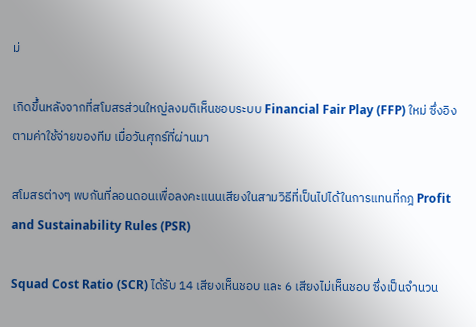ม่

เกิดขึ้นหลังจากที่สโมสรส่วนใหญ่ลงมติเห็นชอบระบบ Financial Fair Play (FFP) ใหม่ ซึ่งอิงตามค่าใช้จ่ายของทีม เมื่อวันศุกร์ที่ผ่านมา

สโมสรต่างๆ พบกันที่ลอนดอนเพื่อลงคะแนนเสียงในสามวิธีที่เป็นไปได้ในการแทนที่กฎ Profit and Sustainability Rules (PSR)

Squad Cost Ratio (SCR) ได้รับ 14 เสียงเห็นชอบ และ 6 เสียงไม่เห็นชอบ ซึ่งเป็นจำนวน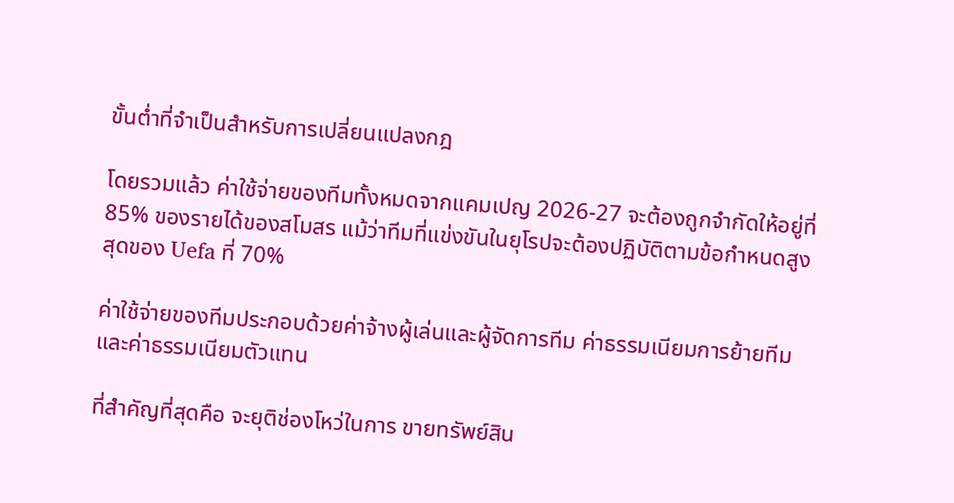ขั้นต่ำที่จำเป็นสำหรับการเปลี่ยนแปลงกฎ

โดยรวมแล้ว ค่าใช้จ่ายของทีมทั้งหมดจากแคมเปญ 2026-27 จะต้องถูกจำกัดให้อยู่ที่ 85% ของรายได้ของสโมสร แม้ว่าทีมที่แข่งขันในยุโรปจะต้องปฏิบัติตามข้อกำหนดสูงสุดของ Uefa ที่ 70%

ค่าใช้จ่ายของทีมประกอบด้วยค่าจ้างผู้เล่นและผู้จัดการทีม ค่าธรรมเนียมการย้ายทีม และค่าธรรมเนียมตัวแทน

ที่สำคัญที่สุดคือ จะยุติช่องโหว่ในการ ขายทรัพย์สิน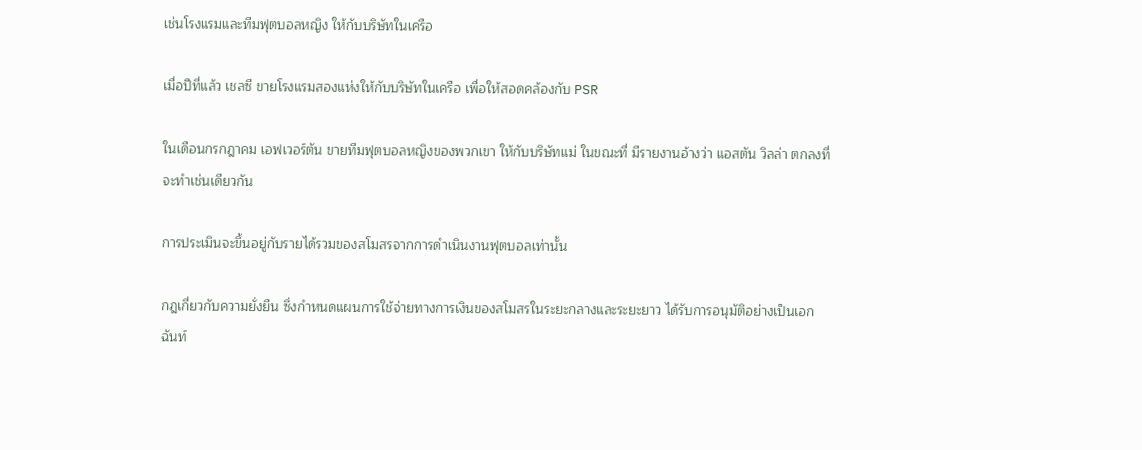เช่นโรงแรมและทีมฟุตบอลหญิง ให้กับบริษัทในเครือ

เมื่อปีที่แล้ว เชลซี ขายโรงแรมสองแห่งให้กับบริษัทในเครือ เพื่อให้สอดคล้องกับ PSR

ในเดือนกรกฎาคม เอฟเวอร์ตัน ขายทีมฟุตบอลหญิงของพวกเขา ให้กับบริษัทแม่ ในขณะที่ มีรายงานอ้างว่า แอสตัน วิลล่า ตกลงที่จะทำเช่นเดียวกัน

การประเมินจะขึ้นอยู่กับรายได้รวมของสโมสรจากการดำเนินงานฟุตบอลเท่านั้น

กฎเกี่ยวกับความยั่งยืน ซึ่งกำหนดแผนการใช้จ่ายทางการเงินของสโมสรในระยะกลางและระยะยาว ได้รับการอนุมัติอย่างเป็นเอกฉันท์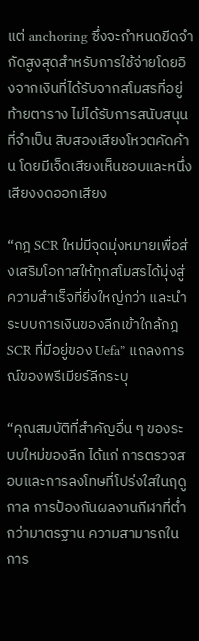แต่ anchoring ซึ่งจะกำหนดขีดจำกัดสูงสุดสำหรับการใช้จ่ายโดยอิงจากเงินที่ได้รับจากสโมสรที่อยู่ท้ายตาราง ไม่ได้รับการสนับสนุนที่จำเป็น สิบสองเสียงโหวตคัดค้าน โดยมีเจ็ดเสียงเห็นชอบและหนึ่งเสียงงดออกเสียง

“กฎ SCR ใหม่มีจุดมุ่งหมายเพื่อส่งเสริมโอกาสให้ทุกสโมสรได้มุ่งสู่ความสำเร็จที่ยิ่งใหญ่กว่า และนำระบบการเงินของลีกเข้าใกล้กฎ SCR ที่มีอยู่ของ Uefa” แถลงการณ์ของพรีเมียร์ลีกระบุ

“คุณสมบัติที่สำคัญอื่น ๆ ของระบบใหม่ของลีก ได้แก่ การตรวจสอบและการลงโทษที่โปร่งใสในฤดูกาล การป้องกันผลงานกีฬาที่ต่ำกว่ามาตรฐาน ความสามารถในการ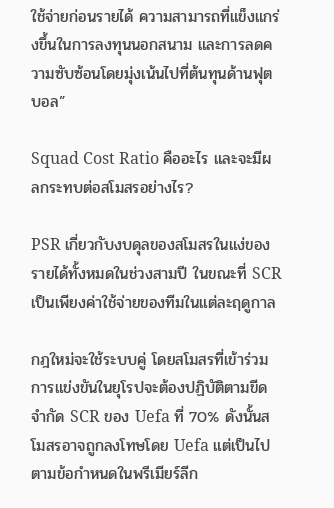ใช้จ่ายก่อนรายได้ ความสามารถที่แข็งแกร่งขึ้นในการลงทุนนอกสนาม และการลดความซับซ้อนโดยมุ่งเน้นไปที่ต้นทุนด้านฟุตบอล”

Squad Cost Ratio คืออะไร และจะมีผลกระทบต่อสโมสรอย่างไร?

PSR เกี่ยวกับงบดุลของสโมสรในแง่ของรายได้ทั้งหมดในช่วงสามปี ในขณะที่ SCR เป็นเพียงค่าใช้จ่ายของทีมในแต่ละฤดูกาล

กฎใหม่จะใช้ระบบคู่ โดยสโมสรที่เข้าร่วมการแข่งขันในยุโรปจะต้องปฏิบัติตามขีดจำกัด SCR ของ Uefa ที่ 70% ดังนั้นสโมสรอาจถูกลงโทษโดย Uefa แต่เป็นไปตามข้อกำหนดในพรีเมียร์ลีก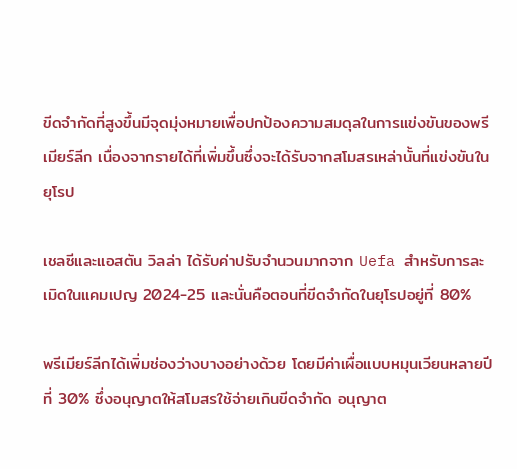ขีดจำกัดที่สูงขึ้นมีจุดมุ่งหมายเพื่อปกป้องความสมดุลในการแข่งขันของพรีเมียร์ลีก เนื่องจากรายได้ที่เพิ่มขึ้นซึ่งจะได้รับจากสโมสรเหล่านั้นที่แข่งขันในยุโรป

เชลซีและแอสตัน วิลล่า ได้รับค่าปรับจำนวนมากจาก Uefa สำหรับการละเมิดในแคมเปญ 2024-25 และนั่นคือตอนที่ขีดจำกัดในยุโรปอยู่ที่ 80%

พรีเมียร์ลีกได้เพิ่มช่องว่างบางอย่างด้วย โดยมีค่าเผื่อแบบหมุนเวียนหลายปีที่ 30% ซึ่งอนุญาตให้สโมสรใช้จ่ายเกินขีดจำกัด อนุญาต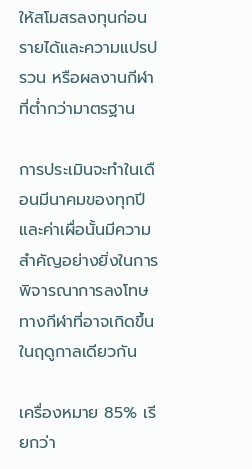ให้สโมสรลงทุนก่อนรายได้และความแปรปรวน หรือผลงานกีฬาที่ต่ำกว่ามาตรฐาน

การประเมินจะทำในเดือนมีนาคมของทุกปี และค่าเผื่อนั้นมีความสำคัญอย่างยิ่งในการพิจารณาการลงโทษทางกีฬาที่อาจเกิดขึ้นในฤดูกาลเดียวกัน

เครื่องหมาย 85% เรียกว่า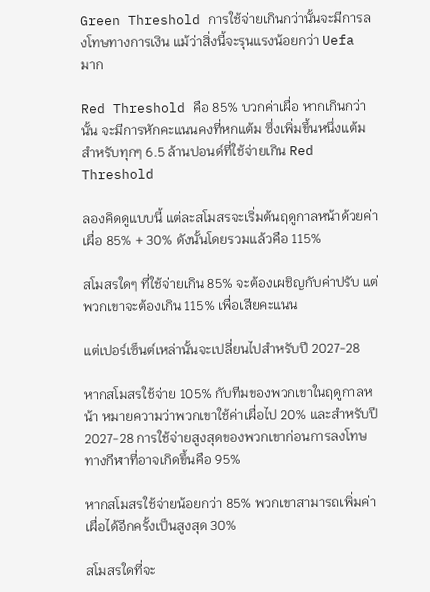Green Threshold การใช้จ่ายเกินกว่านั้นจะมีการลงโทษทางการเงิน แม้ว่าสิ่งนี้จะรุนแรงน้อยกว่า Uefa มาก

Red Threshold คือ 85% บวกค่าเผื่อ หากเกินกว่านั้น จะมีการหักคะแนนคงที่หกแต้ม ซึ่งเพิ่มขึ้นหนึ่งแต้มสำหรับทุกๆ 6.5 ล้านปอนด์ที่ใช้จ่ายเกิน Red Threshold

ลองคิดดูแบบนี้ แต่ละสโมสรจะเริ่มต้นฤดูกาลหน้าด้วยค่าเผื่อ 85% + 30% ดังนั้นโดยรวมแล้วคือ 115%

สโมสรใดๆ ที่ใช้จ่ายเกิน 85% จะต้องเผชิญกับค่าปรับ แต่พวกเขาจะต้องเกิน 115% เพื่อเสียคะแนน

แต่เปอร์เซ็นต์เหล่านั้นจะเปลี่ยนไปสำหรับปี 2027-28

หากสโมสรใช้จ่าย 105% กับทีมของพวกเขาในฤดูกาลหน้า หมายความว่าพวกเขาใช้ค่าเผื่อไป 20% และสำหรับปี 2027-28 การใช้จ่ายสูงสุดของพวกเขาก่อนการลงโทษทางกีฬาที่อาจเกิดขึ้นคือ 95%

หากสโมสรใช้จ่ายน้อยกว่า 85% พวกเขาสามารถเพิ่มค่าเผื่อได้อีกครั้งเป็นสูงสุด 30%

สโมสรใดที่จะ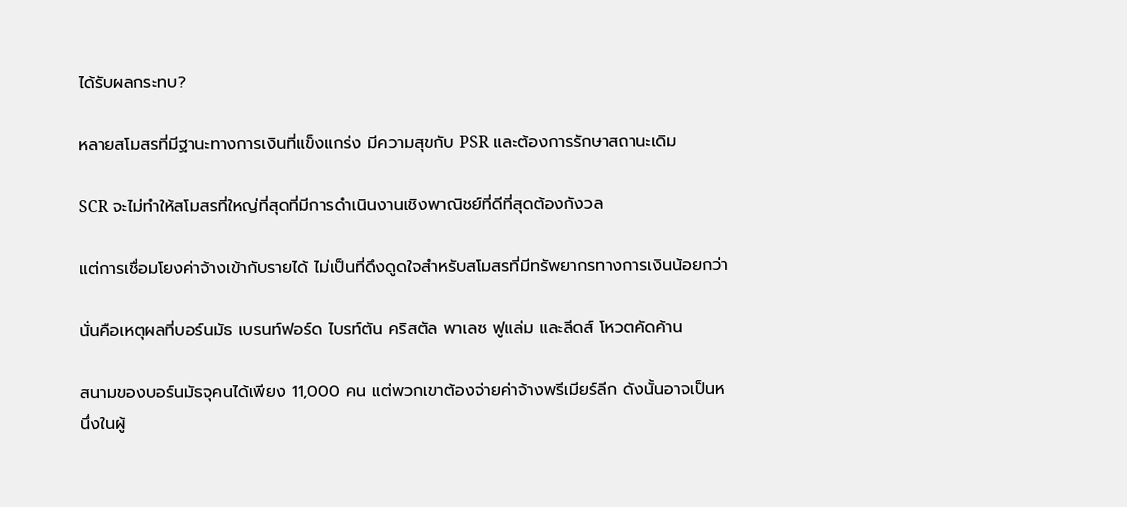ได้รับผลกระทบ?

หลายสโมสรที่มีฐานะทางการเงินที่แข็งแกร่ง มีความสุขกับ PSR และต้องการรักษาสถานะเดิม

SCR จะไม่ทำให้สโมสรที่ใหญ่ที่สุดที่มีการดำเนินงานเชิงพาณิชย์ที่ดีที่สุดต้องกังวล

แต่การเชื่อมโยงค่าจ้างเข้ากับรายได้ ไม่เป็นที่ดึงดูดใจสำหรับสโมสรที่มีทรัพยากรทางการเงินน้อยกว่า

นั่นคือเหตุผลที่บอร์นมัธ เบรนท์ฟอร์ด ไบรท์ตัน คริสตัล พาเลซ ฟูแล่ม และลีดส์ โหวตคัดค้าน

สนามของบอร์นมัธจุคนได้เพียง 11,000 คน แต่พวกเขาต้องจ่ายค่าจ้างพรีเมียร์ลีก ดังนั้นอาจเป็นหนึ่งในผู้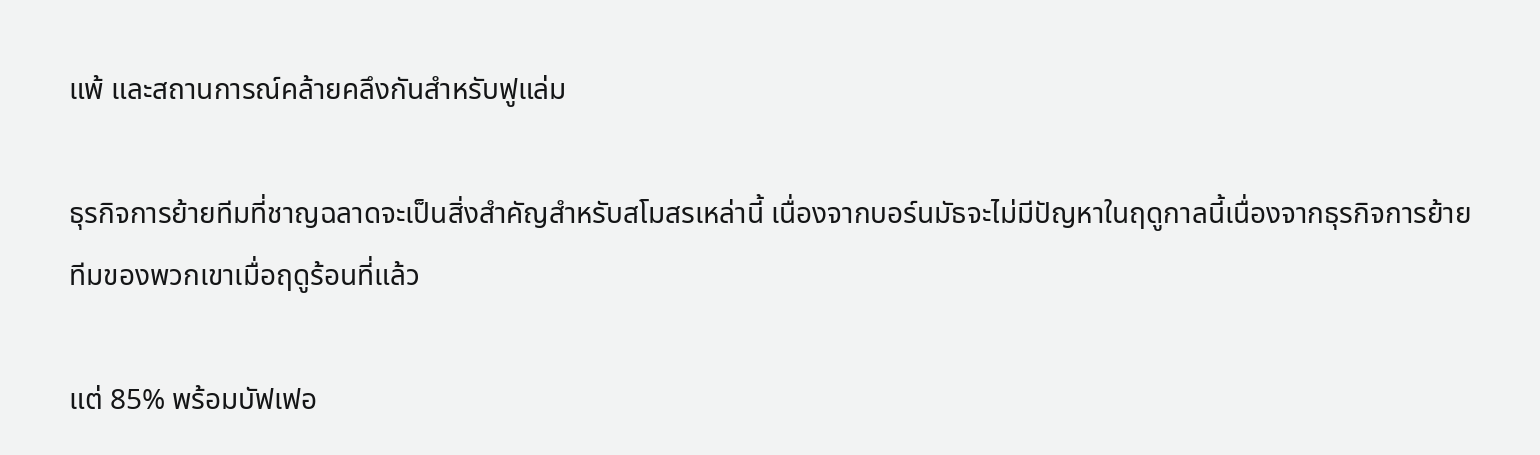แพ้ และสถานการณ์คล้ายคลึงกันสำหรับฟูแล่ม

ธุรกิจการย้ายทีมที่ชาญฉลาดจะเป็นสิ่งสำคัญสำหรับสโมสรเหล่านี้ เนื่องจากบอร์นมัธจะไม่มีปัญหาในฤดูกาลนี้เนื่องจากธุรกิจการย้ายทีมของพวกเขาเมื่อฤดูร้อนที่แล้ว

แต่ 85% พร้อมบัฟเฟอ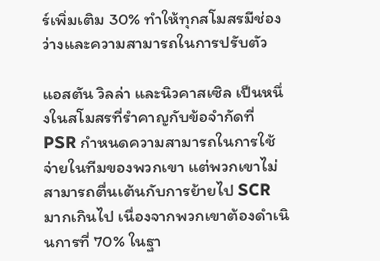ร์เพิ่มเติม 30% ทำให้ทุกสโมสรมีช่องว่างและความสามารถในการปรับตัว

แอสตัน วิลล่า และนิวคาสเซิล เป็นหนึ่งในสโมสรที่รำคาญกับข้อจำกัดที่ PSR กำหนดความสามารถในการใช้จ่ายในทีมของพวกเขา แต่พวกเขาไม่สามารถตื่นเต้นกับการย้ายไป SCR มากเกินไป เนื่องจากพวกเขาต้องดำเนินการที่ 70% ในฐา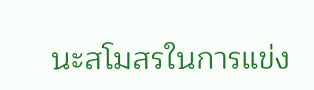นะสโมสรในการแข่ง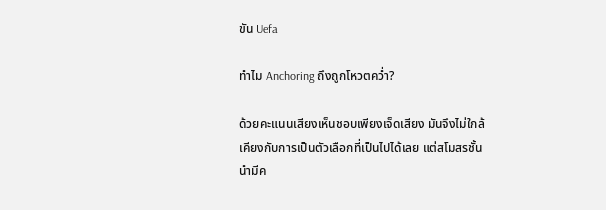ขัน Uefa

ทำไม Anchoring ถึงถูกโหวตคว่ำ?

ด้วยคะแนนเสียงเห็นชอบเพียงเจ็ดเสียง มันจึงไม่ใกล้เคียงกับการเป็นตัวเลือกที่เป็นไปได้เลย แต่สโมสรชั้นนำมีค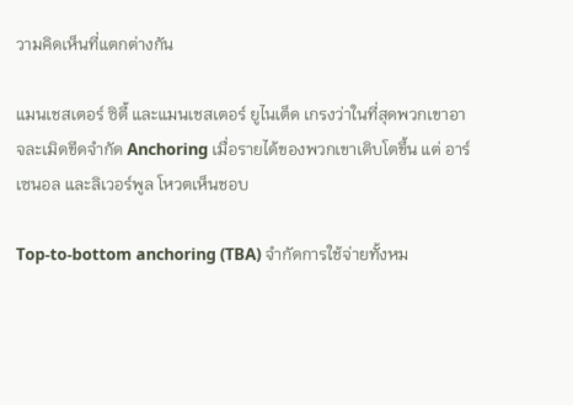วามคิดเห็นที่แตกต่างกัน

แมนเชสเตอร์ ซิตี้ และแมนเชสเตอร์ ยูไนเต็ด เกรงว่าในที่สุดพวกเขาอาจละเมิดขีดจำกัด Anchoring เมื่อรายได้ของพวกเขาเติบโตขึ้น แต่ อาร์เซนอล และลิเวอร์พูล โหวตเห็นชอบ

Top-to-bottom anchoring (TBA) จำกัดการใช้จ่ายทั้งหม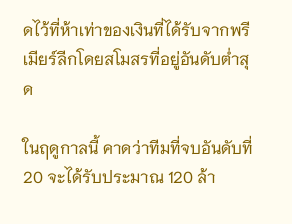ดไว้ที่ห้าเท่าของเงินที่ได้รับจากพรีเมียร์ลีกโดยสโมสรที่อยู่อันดับต่ำสุด

ในฤดูกาลนี้ คาดว่าทีมที่จบอันดับที่ 20 จะได้รับประมาณ 120 ล้า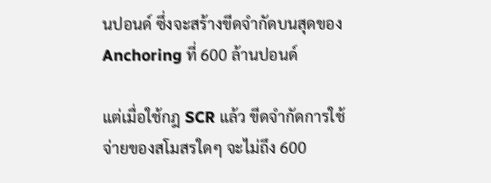นปอนด์ ซึ่งจะสร้างขีดจำกัดบนสุดของ Anchoring ที่ 600 ล้านปอนด์

แต่เมื่อใช้กฎ SCR แล้ว ขีดจำกัดการใช้จ่ายของสโมสรใดๆ จะไม่ถึง 600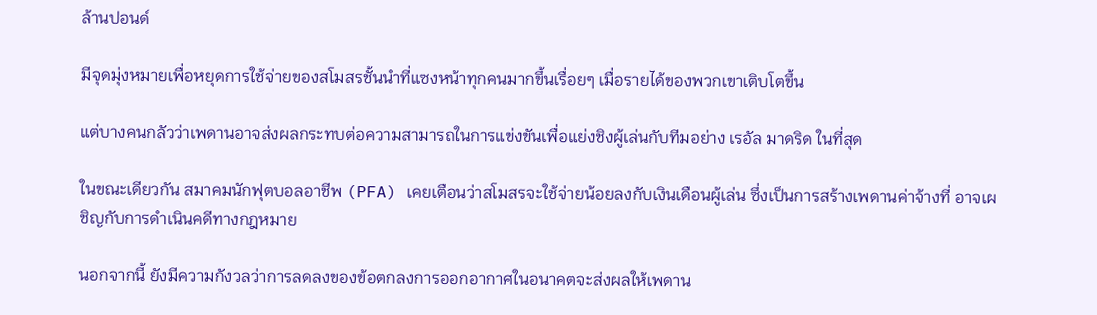ล้านปอนด์

มีจุดมุ่งหมายเพื่อหยุดการใช้จ่ายของสโมสรชั้นนำที่แซงหน้าทุกคนมากขึ้นเรื่อยๆ เมื่อรายได้ของพวกเขาเติบโตขึ้น

แต่บางคนกลัวว่าเพดานอาจส่งผลกระทบต่อความสามารถในการแข่งขันเพื่อแย่งชิงผู้เล่นกับทีมอย่าง เรอัล มาดริด ในที่สุด

ในขณะเดียวกัน สมาคมนักฟุตบอลอาชีพ (PFA) เคยเตือนว่าสโมสรจะใช้จ่ายน้อยลงกับเงินเดือนผู้เล่น ซึ่งเป็นการสร้างเพดานค่าจ้างที่ อาจเผชิญกับการดำเนินคดีทางกฎหมาย

นอกจากนี้ ยังมีความกังวลว่าการลดลงของข้อตกลงการออกอากาศในอนาคตจะส่งผลให้เพดาน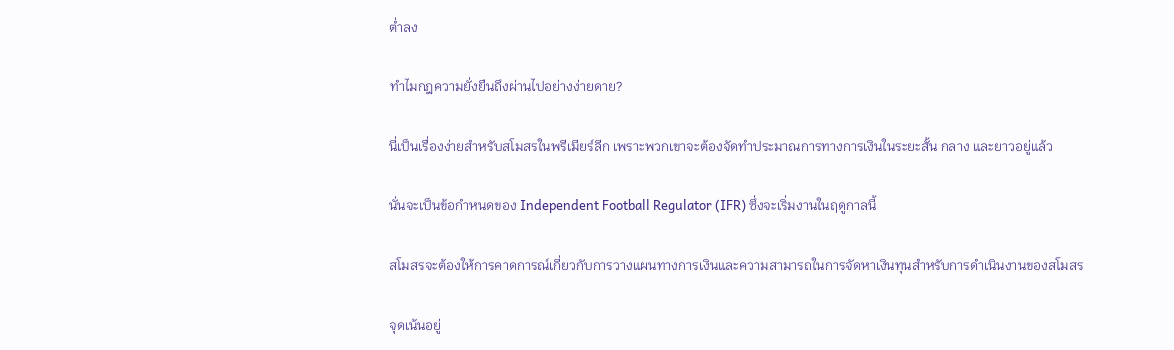ต่ำลง

ทำไมกฎความยั่งยืนถึงผ่านไปอย่างง่ายดาย?

นี่เป็นเรื่องง่ายสำหรับสโมสรในพรีเมียร์ลีก เพราะพวกเขาจะต้องจัดทำประมาณการทางการเงินในระยะสั้น กลาง และยาวอยู่แล้ว

นั่นจะเป็นข้อกำหนดของ Independent Football Regulator (IFR) ซึ่งจะเริ่มงานในฤดูกาลนี้

สโมสรจะต้องให้การคาดการณ์เกี่ยวกับการวางแผนทางการเงินและความสามารถในการจัดหาเงินทุนสำหรับการดำเนินงานของสโมสร

จุดเน้นอยู่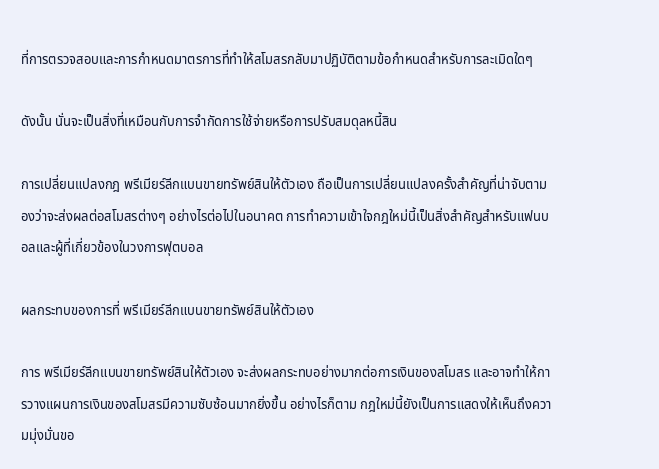ที่การตรวจสอบและการกำหนดมาตรการที่ทำให้สโมสรกลับมาปฏิบัติตามข้อกำหนดสำหรับการละเมิดใดๆ

ดังนั้น นั่นจะเป็นสิ่งที่เหมือนกับการจำกัดการใช้จ่ายหรือการปรับสมดุลหนี้สิน

การเปลี่ยนแปลงกฎ พรีเมียร์ลีกแบนขายทรัพย์สินให้ตัวเอง ถือเป็นการเปลี่ยนแปลงครั้งสำคัญที่น่าจับตามองว่าจะส่งผลต่อสโมสรต่างๆ อย่างไรต่อไปในอนาคต การทำความเข้าใจกฎใหม่นี้เป็นสิ่งสำคัญสำหรับแฟนบอลและผู้ที่เกี่ยวข้องในวงการฟุตบอล

ผลกระทบของการที่ พรีเมียร์ลีกแบนขายทรัพย์สินให้ตัวเอง

การ พรีเมียร์ลีกแบนขายทรัพย์สินให้ตัวเอง จะส่งผลกระทบอย่างมากต่อการเงินของสโมสร และอาจทำให้การวางแผนการเงินของสโมสรมีความซับซ้อนมากยิ่งขึ้น อย่างไรก็ตาม กฎใหม่นี้ยังเป็นการแสดงให้เห็นถึงความมุ่งมั่นขอ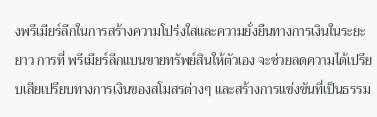งพรีเมียร์ลีกในการสร้างความโปร่งใสและความยั่งยืนทางการเงินในระยะยาว การที่ พรีเมียร์ลีกแบนขายทรัพย์สินให้ตัวเอง จะช่วยลดความได้เปรียบเสียเปรียบทางการเงินของสโมสรต่างๆ และสร้างการแข่งขันที่เป็นธรรม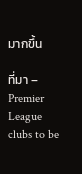มากขึ้น

ที่มา – Premier League clubs to be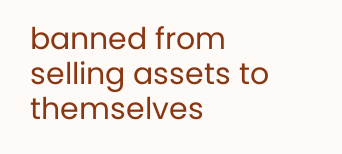banned from selling assets to themselves